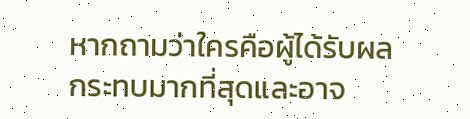หากถามว่าใครคือผู้ได้รับผลกระทบมากที่สุดและอาจ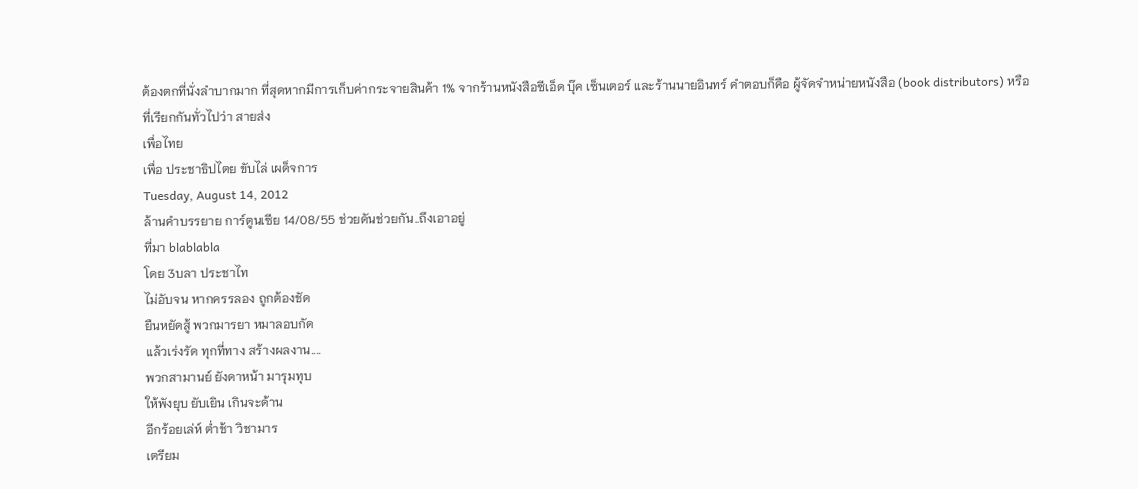ต้องตกที่นั่งลำบากมาก ที่สุดหากมีการเก็บค่ากระจายสินค้า 1% จากร้านหนังสือซีเอ็ด บุ๊ค เซ็นเตอร์ และร้านนายอินทร์ คำตอบก็คือ ผู้จัดจำหน่ายหนังสือ (book distributors) หรือที่เรียกกันทั่วไปว่า สายส่ง
เพื่อไทย
เพื่อ ประชาธิปไตย ขับไล่ เผด็จการ
Tuesday, August 14, 2012
ล้านคำบรรยาย การ์ตูนเซีย 14/08/55 ช่วยดันช่วยกัน..ถึงเอาอยู่
ที่มา blablabla
โดย 3บลา ประชาไท
ไม่อับจน หากครรลอง ถูกต้องชัด
ยืนหยัดสู้ พวกมารยา หมาลอบกัด
แล้วเร่งรัด ทุกที่ทาง สร้างผลงาน....
พวกสามานย์ ยังดาหน้า มารุมทุบ
ให้พังยุบ ยับเยิน เกินจะด้าน
อีกร้อยเล่ห์ ต่ำช้า วิชามาร
เตรียม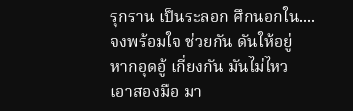รุกราน เป็นระลอก ศึกนอกใน....
จงพร้อมใจ ช่วยกัน ดันให้อยู่
หากอุดอู้ เกี่ยงกัน มันไม่ไหว
เอาสองมือ มา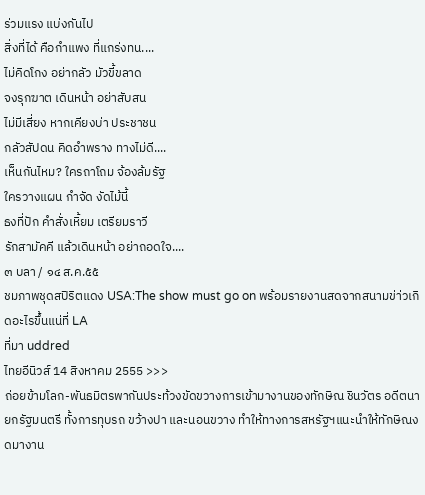ร่วมแรง แบ่งกันไป
สิ่งที่ได้ คือกำแพง ที่แกร่งทน....
ไม่คิดโกง อย่ากลัว มัวขี้ขลาด
จงรุกฆาต เดินหน้า อย่าสับสน
ไม่มีเสี่ยง หากเคียงบ่า ประชาชน
กลัวสัปดน คิดอำพราง ทางไม่ดี....
เห็นกันไหม? ใครถาโถม จ้องล้มรัฐ
ใครวางแผน กำจัด งัดไม้นี้
ธงที่ปัก คำสั่งเหิ้ยม เตรียมราวี
รักสามัคคี แล้วเดินหน้า อย่าถอดใจ....
๓ บลา / ๑๔ ส.ค.๕๕
ชมภาพชุดสปิริตแดง USA:The show must go on พร้อมรายงานสดจากสนามข่า่วเกิดอะไรขึ้นแน่ที่ LA
ที่มา uddred
ไทยอีนิวส์ 14 สิงหาคม 2555 >>>
ถ่อยข้ามโลก-พันธมิตรพากันประท้วงขัดขวางการเข้ามางานของทักษิณ ชินวัตร อดีตนายกรัฐมนตรี ทั้งการทุบรถ ขว้างปา และนอนขวาง ทำให้ทางการสหรัฐฯแนะนำให้ทักษิณงดมางาน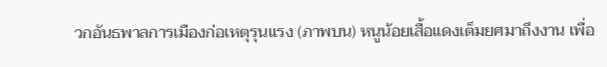วกอันธพาลการเมืองก่อเหตุรุนแรง (ภาพบน) หนูน้อยเสื้อแดงเต็มยศมาถึงงาน เพื่อ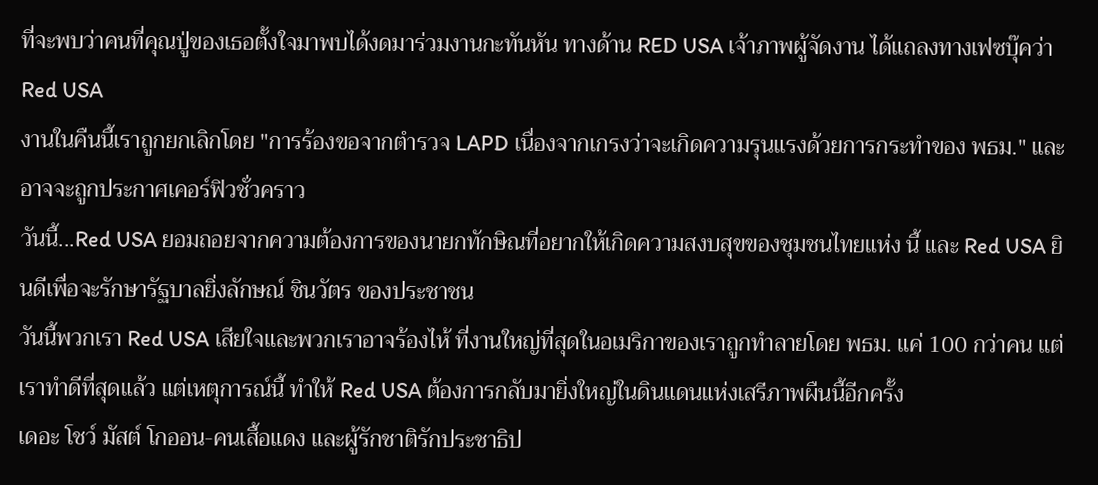ที่จะพบว่าคนที่คุณปู่ของเธอตั้งใจมาพบได้งดมาร่วมงานกะทันหัน ทางด้าน RED USA เจ้าภาพผู้จัดงาน ได้แถลงทางเฟซบุ๊คว่า
Red USA
งานในคืนนี้เราถูกยกเลิกโดย "การร้องขอจากตำรวจ LAPD เนื่องจากเกรงว่าจะเกิดความรุนแรงด้วยการกระทำของ พธม." และอาจจะถูกประกาศเคอร์ฟิวชั่วคราว
วันนี้...Red USA ยอมถอยจากความต้องการของนายกทักษิณที่อยากให้เกิดความสงบสุขของชุมชนไทยแห่ง นี้ และ Red USA ยินดีเพื่อจะรักษารัฐบาลยิ่งลักษณ์ ชินวัตร ของประชาชน
วันนี้พวกเรา Red USA เสียใจและพวกเราอาจร้องไห้ ที่งานใหญ่ที่สุดในอเมริกาของเราถูกทำลายโดย พธม. แค่ 100 กว่าคน แต่เราทำดีที่สุดแล้ว แต่เหตุการณ์นี้ ทำให้ Red USA ต้องการกลับมายิ่งใหญ่ในดินแดนแห่งเสรีภาพผืนนี้อีกครั้ง
เดอะ โชว์ มัสต์ โกออน-คนเสื้อแดง และผู้รักชาติรักประชาธิป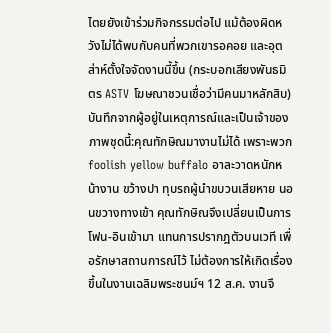ไตยยังเข้าร่วมกิจกรรมต่อไป แม้ต้องผิดหวังไม่ได้พบกับคนที่พวกเขารอคอย และอุตส่าห์ตั้งใจจัดงานนี้ขึ้น (กระบอกเสียงพันธมิตร ASTV โฆษณาชวนเชื่อว่ามีคนมาหลักสิบ)
บันทึกจากผู้อยู่ในเหตุการณ์และเป็นเจ้าของภาพชุดนี้:คุณทักษิณมางานไม่ได้ เพราะพวก foolish yellow buffalo อาละวาดหนักหน้างาน ขว้างปา ทุบรถผู้นำขบวนเสียหาย นอนขวางทางเข้า คุณทักษิณจึงเปลี่ยนเป็นการโฟน-อินเข้ามา แทนการปรากฎตัวบนเวที เพื่อรักษาสถานการณ์ไว้ ไม่ต้องการให้เกิดเรื่องขึ้นในงานเฉลิมพระชนม์ฯ 12 ส.ค. งานจึ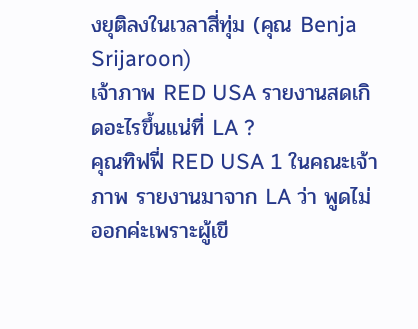งยุติลงในเวลาสี่ทุ่ม (คุณ Benja Srijaroon)
เจ้าภาพ RED USA รายงานสดเกิดอะไรขึ้นแน่ที่ LA ?
คุณทิฟฟี่ RED USA 1 ในคณะเจ้าภาพ รายงานมาจาก LA ว่า พูดไม่ออกค่ะเพราะผู้เขี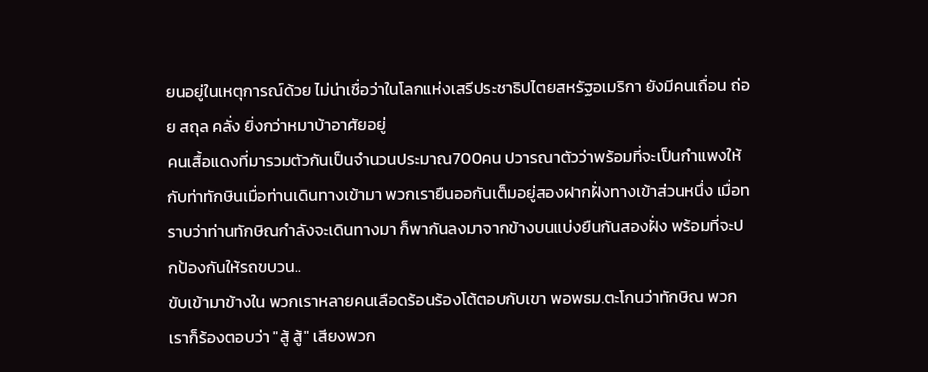ยนอยู่ในเหตุการณ์ด้วย ไม่น่าเชื่อว่าในโลกแห่งเสรีประชาธิปไตยสหรัฐอเมริกา ยังมีคนเถื่อน ถ่อย สถุล คลั่ง ยิ่งกว่าหมาบ้าอาศัยอยู่
คนเสื้อแดงที่มารวมตัวกันเป็นจำนวนประมาณ700คน ปวารณาตัวว่าพร้อมที่จะเป็นกำแพงให้กับท่าทักษินเมื่อท่านเดินทางเข้ามา พวกเรายืนออกันเต็มอยู่สองฝากฝั่งทางเข้าส่วนหนึ่ง เมื่อทราบว่าท่านทักษิณกำลังจะเดินทางมา ก็พากันลงมาจากข้างบนแบ่งยืนกันสองฝั่ง พร้อมที่จะปกป้องกันให้รถขบวน..
ขับเข้ามาข้างใน พวกเราหลายคนเลือดร้อนร้องโต้ตอบกับเขา พอพธม.ตะโกนว่าทักษิณ พวกเราก็ร้องตอบว่า "สู้ สู้" เสียงพวก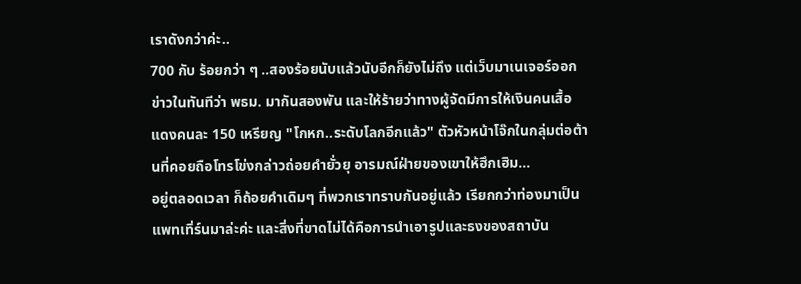เราดังกว่าค่ะ..
700 กับ ร้อยกว่า ๆ ..สองร้อยนับแล้วนับอีกก็ยังไม่ถึง แต่เว็บมาเนเจอร์ออกข่าวในทันทีว่า พธม. มากันสองพัน และให้ร้ายว่าทางผู้จัดมีการให้เงินคนเสื้อแดงคนละ 150 เหรียญ "โกหก..ระดับโลกอีกแล้ว" ตัวหัวหน้าโจ๊กในกลุ่มต่อต้านที่คอยถือโทรโข่งกล่าวถ่อยคำยั่วยุ อารมณ์ฝ่ายของเขาให้ฮึกเฮิม...
อยู่ตลอดเวลา ก็ถ้อยคำเดิมๆ ที่พวกเราทราบกันอยู่แล้ว เรียกกว่าท่องมาเป็นแพทเทิ่ร์นมาล่ะค่ะ และสิ่งที่ขาดไม่ได้คือการนำเอารูปและธงของสถาบัน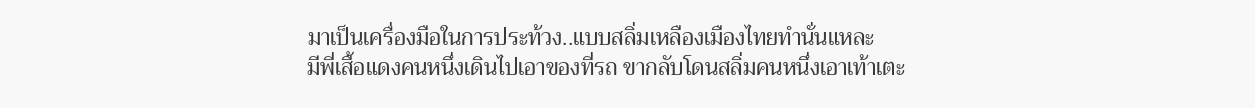มาเป็นเครื่องมือในการประท้วง..แบบสลิ่มเหลืองเมืองไทยทำนั่นแหละ
มีพี่เสื้อแดงคนหนึ่งเดินไปเอาของที่รถ ขากลับโดนสลิ่มคนหนึ่งเอาเท้าเตะ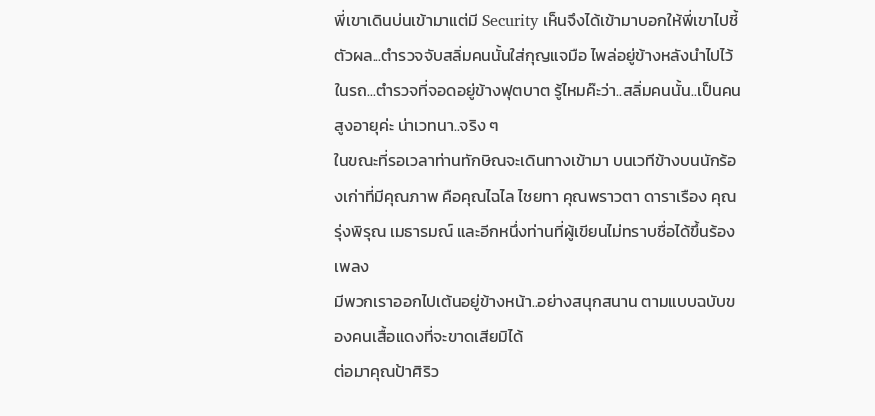พี่เขาเดินบ่นเข้ามาแต่มี Security เห็นจึงได้เข้ามาบอกให้พี่เขาไปชี้ตัวผล...ตำรวจจับสลิ่มคนนั้นใส่กุญแจมือ ไพล่อยู่ข้างหลังนำไปไว้ในรถ...ตำรวจที่จอดอยู่ข้างฟุตบาต รู้ไหมค๊ะว่า..สลิ่มคนนั้น..เป็นคนสูงอายุค่ะ น่าเวทนา..จริง ๆ
ในขณะที่รอเวลาท่านทักษิณจะเดินทางเข้ามา บนเวทีข้างบนนักร้องเก่าที่มีคุณภาพ คือคุณไฉไล ไชยทา คุณพราวตา ดาราเรือง คุณรุ่งพิรุณ เมธารมณ์ และอีกหนึ่งท่านที่ผู้เขียนไม่ทราบชื่อได้ขึ้นร้องเพลง
มีพวกเราออกไปเต้นอยู่ข้างหน้า..อย่างสนุกสนาน ตามแบบฉบับของคนเสื้อแดงที่จะขาดเสียมิได้
ต่อมาคุณป้าศิริว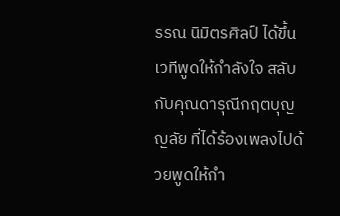รรณ นิมิตรศิลป์ ได้ขึ้นเวทีพูดให้กำลังใจ สลับกับคุณดารุณีกฤตบุญญลัย ที่ได้ร้องเพลงไปด้วยพูดให้กำ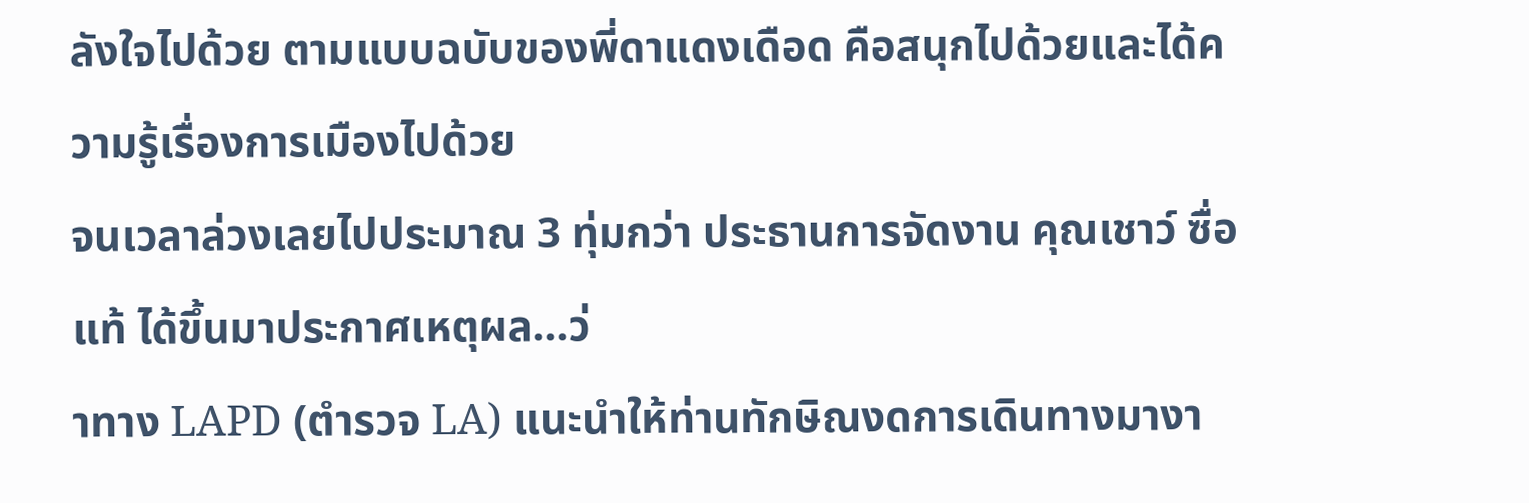ลังใจไปด้วย ตามแบบฉบับของพี่ดาแดงเดือด คือสนุกไปด้วยและได้ความรู้เรื่องการเมืองไปด้วย
จนเวลาล่วงเลยไปประมาณ 3 ทุ่มกว่า ประธานการจัดงาน คุณเชาว์ ซื่อแท้ ได้ขึ้นมาประกาศเหตุผล...ว่
าทาง LAPD (ตำรวจ LA) แนะนำให้ท่านทักษิณงดการเดินทางมางา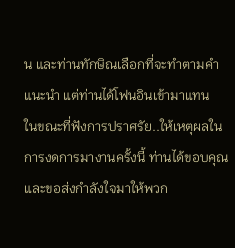น และท่านทักษิณเลือกที่จะทำตามคำแนะนำ แต่ท่านได้โฟนอินเข้ามาแทน
ในขณะที่ฟังการปราศรัย..ให้เหตุผลในการงดการมางานครั้งนี้ ท่านได้ขอบคุณและขอส่งกำลังใจมาให้พวก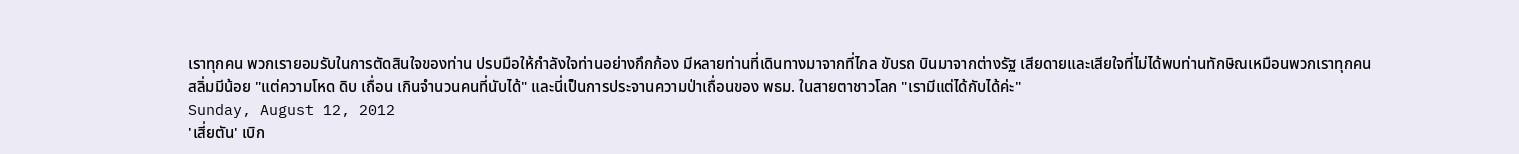เราทุกคน พวกเรายอมรับในการตัดสินใจของท่าน ปรบมือให้กำลังใจท่านอย่างกึกก้อง มีหลายท่านที่เดินทางมาจากที่ไกล ขับรถ บินมาจากต่างรัฐ เสียดายและเสียใจที่ไม่ได้พบท่านทักษิณเหมือนพวกเราทุกคน
สลิ่มมีน้อย "แต่ความโหด ดิบ เถื่อน เกินจำนวนคนที่นับได้" และนี่เป็นการประจานความป่าเถื่อนของ พธม. ในสายตาชาวโลก "เรามีแต่ได้กับได้ค่ะ"
Sunday, August 12, 2012
'เสี่ยตัน' เบิก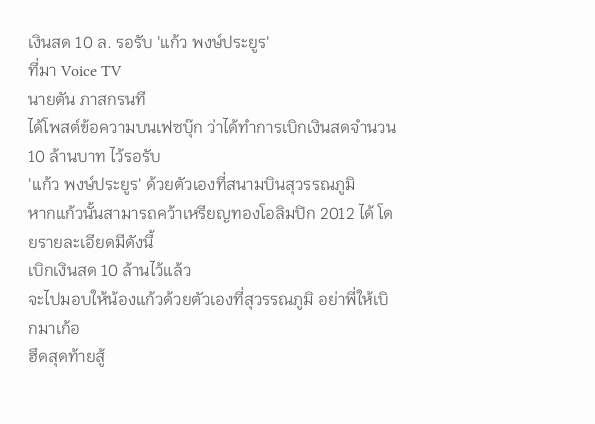เงินสด 10 ล. รอรับ 'แก้ว พงษ์ประยูร'
ที่มา Voice TV
นายตัน ภาสกรนที
ได้โพสต์ข้อความบนเฟซบุ๊ก ว่าได้ทำการเบิกเงินสดจำนวน 10 ล้านบาท ไว้รอรับ
'แก้ว พงษ์ประยูร' ด้วยตัวเองที่สนามบินสุวรรณภูมิ
หากแก้วนั้นสามารถคว้าเหรียญทองโอลิมปิก 2012 ได้ โดยรายละเอียดมีดังนี้
เบิกเงินสด 10 ล้านไว้แล้ว
จะไปมอบให้น้องแก้วด้วยตัวเองที่สุวรรณภูมิ อย่าพี่ให้เบิกมาเก้อ
ฮึดสุดท้ายสู้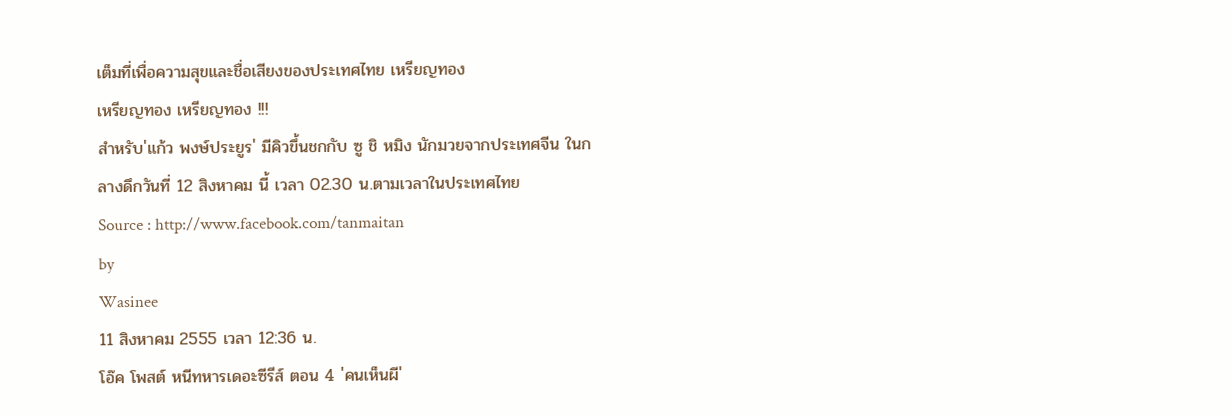เต็มที่เพื่อความสุขและชื่อเสียงของประเทศไทย เหรียญทอง
เหรียญทอง เหรียญทอง !!!
สำหรับ'แก้ว พงษ์ประยูร' มีคิวขึ้นชกกับ ซู ชิ หมิง นักมวยจากประเทศจีน ในกลางดึกวันที่ 12 สิงหาคม นี้ เวลา 02.30 น.ตามเวลาในประเทศไทย
Source : http://www.facebook.com/tanmaitan
by
Wasinee
11 สิงหาคม 2555 เวลา 12:36 น.
โอ๊ค โพสต์ หนีทหารเดอะซีรีส์ ตอน 4 'คนเห็นผี'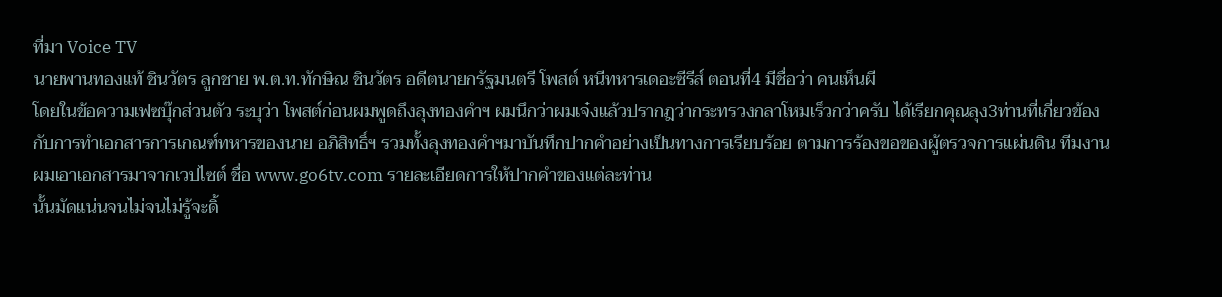ที่มา Voice TV
นายพานทองแท้ ชินวัตร ลูกชาย พ.ต.ท.ทักษิณ ชินวัตร อดีตนายกรัฐมนตรี โพสต์ หนีทหารเดอะซีรีส์ ตอนที่4 มีชื่อว่า คนเห็นผี
โดยในข้อความเฟซบุ๊กส่วนตัว ระบุว่า โพสต์ก่อนผมพูดถึงลุงทองคำฯ ผมนึกว่าผมเจ๋งแล้วปรากฎว่ากระทรวงกลาโหมเร็วกว่าครับ ได้เรียกคุณลุง3ท่านที่เกี่ยวข้องกับการทำเอกสารการเกณฑ์ทหารของนาย อภิสิทธิ์ฯ รวมทั้งลุงทองคำฯมาบันทึกปากคำอย่างเป็นทางการเรียบร้อย ตามการร้องขอของผู้ตรวจการแผ่นดิน ทีมงานผมเอาเอกสารมาจากเวปไซต์ ชื่อ www.go6tv.com รายละเอียดการให้ปากคำของแต่ละท่าน
นั้นมัดแน่นจนไม่จนไม่รู้จะดิ้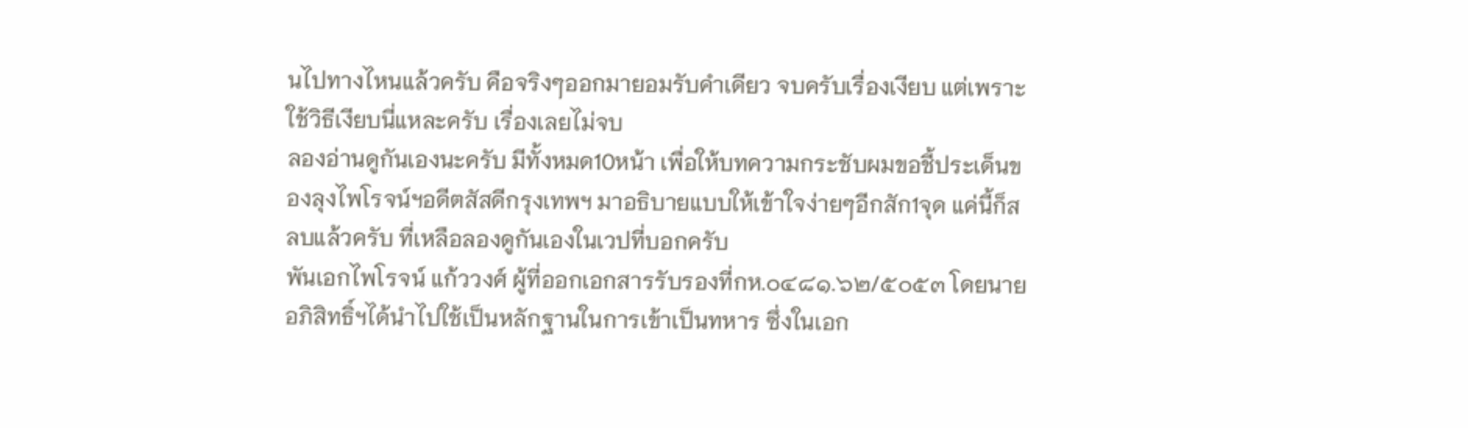นไปทางไหนแล้วครับ คือจริงๆออกมายอมรับคำเดียว จบครับเรื่องเงียบ แต่เพราะใช้วิธีเงียบนี่แหละครับ เรื่องเลยไม่จบ
ลองอ่านดูกันเองนะครับ มีทั้งหมด10หน้า เพื่อให้บทความกระชับผมขอชี้ประเด็นของลุงไพโรจน์ฯอดีตสัสดีกรุงเทพฯ มาอธิบายแบบให้เข้าใจง่ายๆอีกสัก1จุด แค่นี้ก็สลบแล้วครับ ที่เหลือลองดูกันเองในเวปที่บอกครับ
พันเอกไพโรจน์ แก้ววงศ์ ผู้ที่ออกเอกสารรับรองที่กห.๐๔๘๑.๖๒/๕๐๕๓ โดยนายอภิสิทธิ์ฯได้นำไปใช้เป็นหลักฐานในการเข้าเป็นทหาร ซึ่งในเอก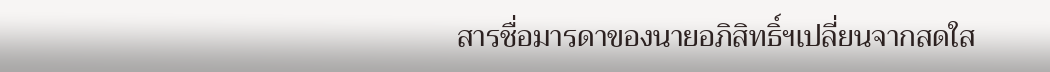สารชื่อมารดาของนายอภิสิทธิ์ฯเปลี่ยนจากสดใส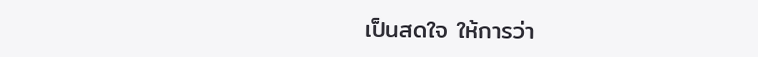เป็นสดใจ ให้การว่า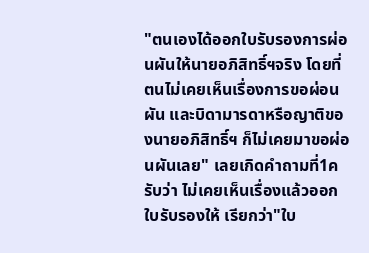"ตนเองได้ออกใบรับรองการผ่อนผันให้นายอภิสิทธิ์ฯจริง โดยที่ ตนไม่เคยเห็นเรื่องการขอผ่อนผัน และบิดามารดาหรือญาติของนายอภิสิทธิ์ฯ ก็ไม่เคยมาขอผ่อนผันเลย" เลยเกิดคำถามที่1ครับว่า ไม่เคยเห็นเรื่องแล้วออกใบรับรองให้ เรียกว่า"ใบ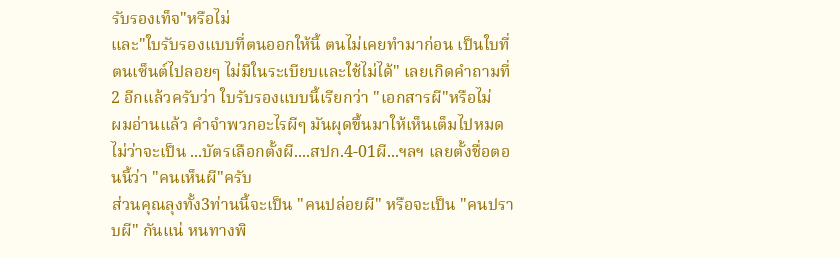รับรองเท็จ"หรือไม่
และ"ใบรับรองแบบที่ตนออกให้นี้ ตนไม่เคยทำมาก่อน เป็นใบที่ตนเซ็นต์ไปลอยๆ ไม่มีในระเบียบและใช้ไม่ได้" เลยเกิดคำถามที่2 อีกแล้วครับว่า ใบรับรองแบบนี้เรียกว่า "เอกสารผี"หรือไม่
ผมอ่านแล้ว คำจำพวกอะไรผีๆ มันผุดขึ้นมาให้เห็นเต็มไปหมดไม่ว่าจะเป็น ...บัตรเลือกตั้งผี....สปก.4-01ผี...ฯลฯ เลยตั้งชื่อตอนนี้ว่า "คนเห็นผี"ครับ
ส่วนคุณลุงทั้ง3ท่านนี้จะเป็น "คนปล่อยผี" หรือจะเป็น "คนปราบผี" กันแน่ หนทางพิ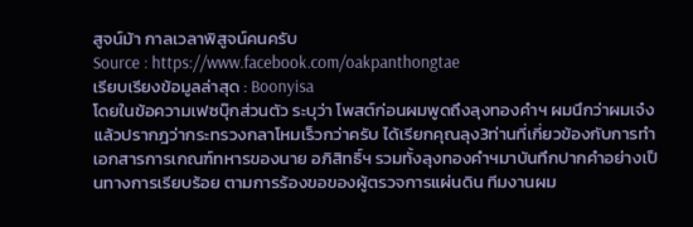สูจน์ม้า กาลเวลาพิสูจน์คนครับ
Source : https://www.facebook.com/oakpanthongtae
เรียบเรียงข้อมูลล่าสุด : Boonyisa
โดยในข้อความเฟซบุ๊กส่วนตัว ระบุว่า โพสต์ก่อนผมพูดถึงลุงทองคำฯ ผมนึกว่าผมเจ๋งแล้วปรากฎว่ากระทรวงกลาโหมเร็วกว่าครับ ได้เรียกคุณลุง3ท่านที่เกี่ยวข้องกับการทำเอกสารการเกณฑ์ทหารของนาย อภิสิทธิ์ฯ รวมทั้งลุงทองคำฯมาบันทึกปากคำอย่างเป็นทางการเรียบร้อย ตามการร้องขอของผู้ตรวจการแผ่นดิน ทีมงานผม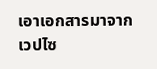เอาเอกสารมาจากเวปไซ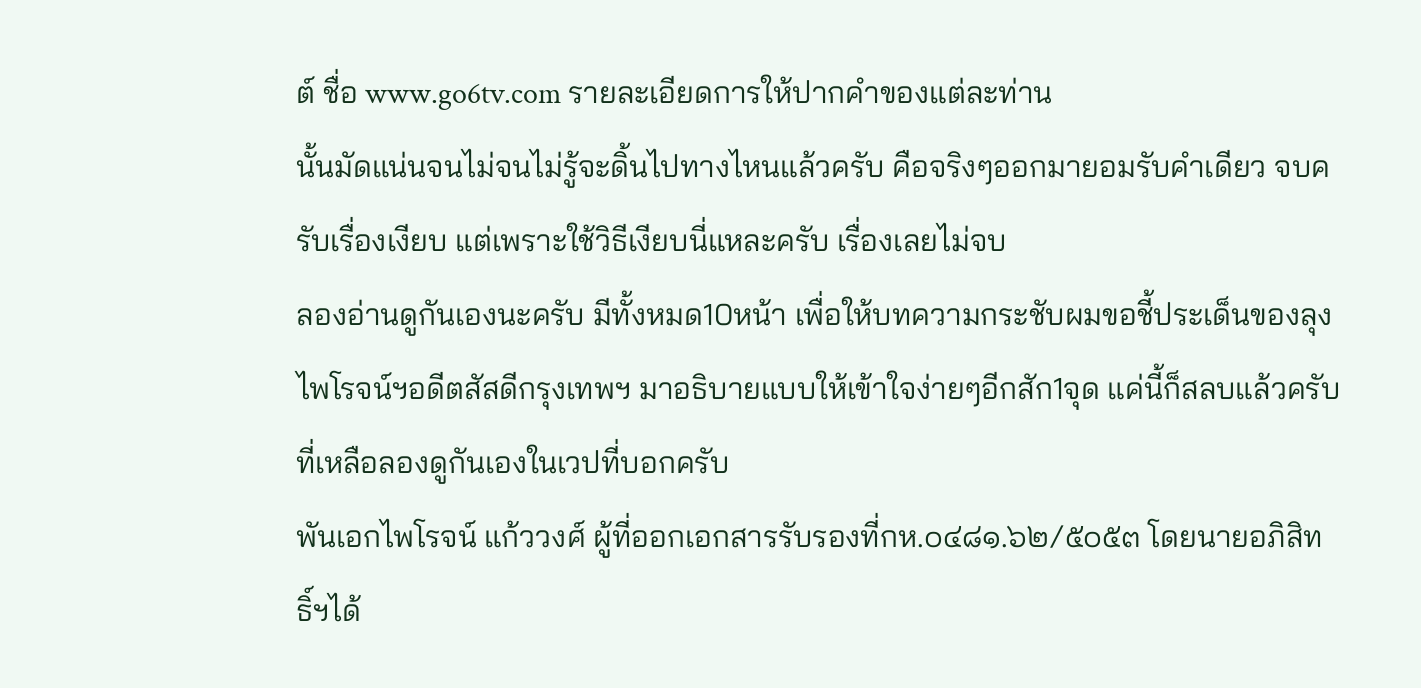ต์ ชื่อ www.go6tv.com รายละเอียดการให้ปากคำของแต่ละท่าน
นั้นมัดแน่นจนไม่จนไม่รู้จะดิ้นไปทางไหนแล้วครับ คือจริงๆออกมายอมรับคำเดียว จบครับเรื่องเงียบ แต่เพราะใช้วิธีเงียบนี่แหละครับ เรื่องเลยไม่จบ
ลองอ่านดูกันเองนะครับ มีทั้งหมด10หน้า เพื่อให้บทความกระชับผมขอชี้ประเด็นของลุงไพโรจน์ฯอดีตสัสดีกรุงเทพฯ มาอธิบายแบบให้เข้าใจง่ายๆอีกสัก1จุด แค่นี้ก็สลบแล้วครับ ที่เหลือลองดูกันเองในเวปที่บอกครับ
พันเอกไพโรจน์ แก้ววงศ์ ผู้ที่ออกเอกสารรับรองที่กห.๐๔๘๑.๖๒/๕๐๕๓ โดยนายอภิสิทธิ์ฯได้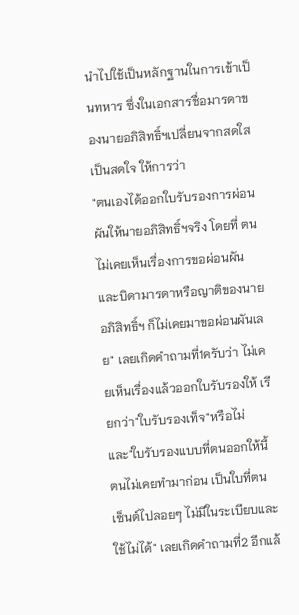นำไปใช้เป็นหลักฐานในการเข้าเป็นทหาร ซึ่งในเอกสารชื่อมารดาของนายอภิสิทธิ์ฯเปลี่ยนจากสดใสเป็นสดใจ ให้การว่า
"ตนเองได้ออกใบรับรองการผ่อนผันให้นายอภิสิทธิ์ฯจริง โดยที่ ตนไม่เคยเห็นเรื่องการขอผ่อนผัน และบิดามารดาหรือญาติของนายอภิสิทธิ์ฯ ก็ไม่เคยมาขอผ่อนผันเลย" เลยเกิดคำถามที่1ครับว่า ไม่เคยเห็นเรื่องแล้วออกใบรับรองให้ เรียกว่า"ใบรับรองเท็จ"หรือไม่
และ"ใบรับรองแบบที่ตนออกให้นี้ ตนไม่เคยทำมาก่อน เป็นใบที่ตนเซ็นต์ไปลอยๆ ไม่มีในระเบียบและใช้ไม่ได้" เลยเกิดคำถามที่2 อีกแล้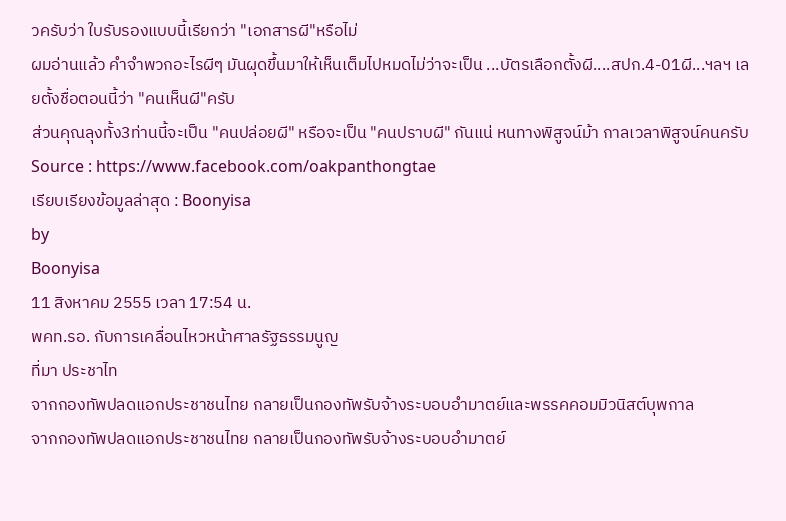วครับว่า ใบรับรองแบบนี้เรียกว่า "เอกสารผี"หรือไม่
ผมอ่านแล้ว คำจำพวกอะไรผีๆ มันผุดขึ้นมาให้เห็นเต็มไปหมดไม่ว่าจะเป็น ...บัตรเลือกตั้งผี....สปก.4-01ผี...ฯลฯ เลยตั้งชื่อตอนนี้ว่า "คนเห็นผี"ครับ
ส่วนคุณลุงทั้ง3ท่านนี้จะเป็น "คนปล่อยผี" หรือจะเป็น "คนปราบผี" กันแน่ หนทางพิสูจน์ม้า กาลเวลาพิสูจน์คนครับ
Source : https://www.facebook.com/oakpanthongtae
เรียบเรียงข้อมูลล่าสุด : Boonyisa
by
Boonyisa
11 สิงหาคม 2555 เวลา 17:54 น.
พคท.รอ. กับการเคลื่อนไหวหน้าศาลรัฐธรรมนูญ
ที่มา ประชาไท
จากกองทัพปลดแอกประชาชนไทย กลายเป็นกองทัพรับจ้างระบอบอำมาตย์และพรรคคอมมิวนิสต์บุพกาล
จากกองทัพปลดแอกประชาชนไทย กลายเป็นกองทัพรับจ้างระบอบอำมาตย์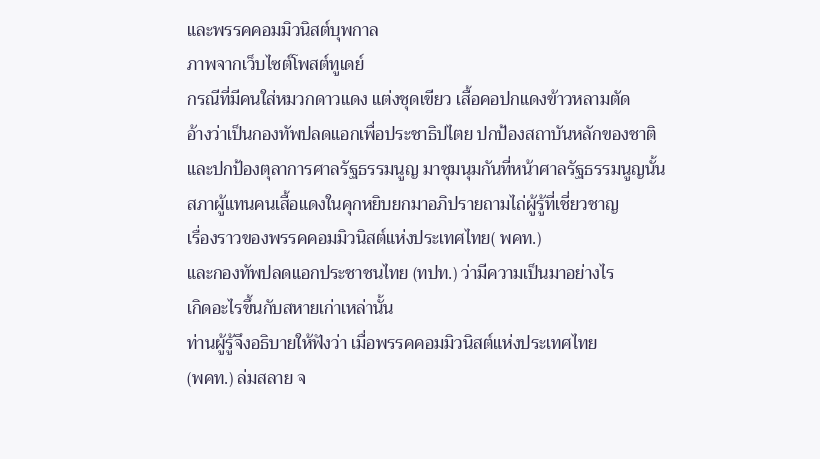และพรรคคอมมิวนิสต์บุพกาล
ภาพจากเว็บไซต์โพสต์ทูเดย์
กรณีที่มีคนใส่หมวกดาวแดง แต่งชุดเขียว เสื้อคอปกแดงข้าวหลามตัด
อ้างว่าเป็นกองทัพปลดแอกเพื่อประชาธิปไตย ปกป้องสถาบันหลักของชาติ
และปกป้องตุลาการศาลรัฐธรรมนูญ มาชุมนุมกันที่หน้าศาลรัฐธรรมนูญนั้น
สภาผู้แทนคนเสื้อแดงในคุกหยิบยกมาอภิปรายถามไถ่ผู้รู้ที่เชี่ยวชาญ
เรื่องราวของพรรคคอมมิวนิสต์แห่งประเทศไทย( พคท.)
และกองทัพปลดแอกประชาชนไทย (ทปท.) ว่ามีความเป็นมาอย่างไร
เกิดอะไรขึ้นกับสหายเก่าเหล่านั้น
ท่านผู้รู้จึงอธิบายให้ฟังว่า เมื่อพรรคคอมมิวนิสต์แห่งประเทศไทย
(พคท.) ล่มสลาย จ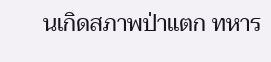นเกิดสภาพป่าแตก ทหาร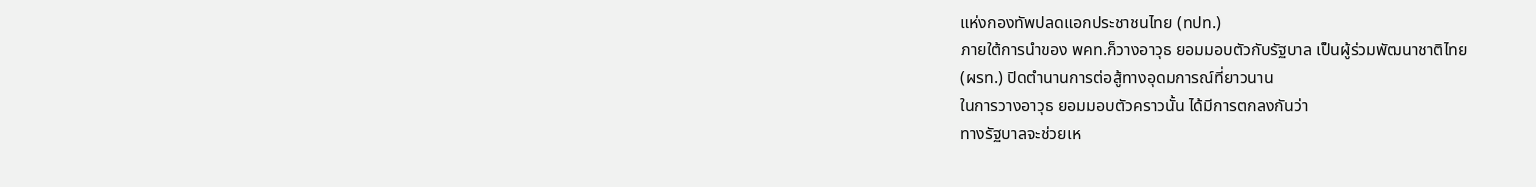แห่งกองทัพปลดแอกประชาชนไทย (ทปท.)
ภายใต้การนำของ พคท.ก็วางอาวุธ ยอมมอบตัวกับรัฐบาล เป็นผู้ร่วมพัฒนาชาติไทย
(ผรท.) ปิดตำนานการต่อสู้ทางอุดมการณ์ที่ยาวนาน
ในการวางอาวุธ ยอมมอบตัวคราวนั้น ได้มีการตกลงกันว่า
ทางรัฐบาลจะช่วยเห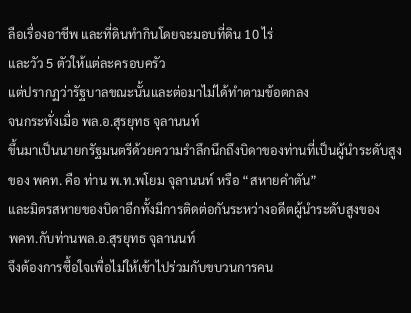ลือเรื่องอาชีพ และที่ดินทำกินโดยจะมอบที่ดิน 10 ไร่
และวัว 5 ตัวให้แต่ละครอบครัว
แต่ปรากฏว่ารัฐบาลขณะนั้นและต่อมาไม่ได้ทำตามข้อตกลง
จนกระทั่งเมื่อ พล.อ.สุรยุทธ จุลานนท์
ขึ้นมาเป็นนายกรัฐมนตรีด้วยความรำลึกนึกถึงบิดาของท่านที่เป็นผู้นำระดับสูง
ของ พคท. คือ ท่าน พ.ท.พโยม จุลานนท์ หรือ “สหายคำตัน”
และมิตรสหายของบิดาอีกทั้งมีการติดต่อกันระหว่างอดีตผู้นำระดับสูงของ
พคท.กับท่านพล.อ.สุรยุทธ จุลานนท์
จึงต้องการซื้อใจเพื่อไม่ให้เข้าไปร่วมกับขบวนการคน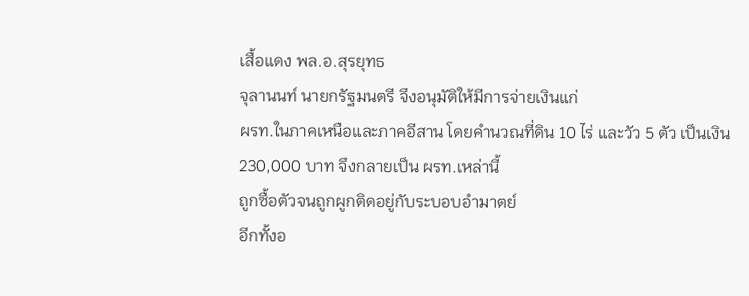เสื้อแดง พล.อ.สุรยุทธ
จุลานนท์ นายกรัฐมนตรี จึงอนุมัติให้มีการจ่ายเงินแก่
ผรท.ในภาคเหนือและภาคอีสาน โดยคำนวณที่ดิน 10 ไร่ และวัว 5 ตัว เป็นเงิน
230,000 บาท จึงกลายเป็น ผรท.เหล่านี้
ถูกซื้อตัวจนถูกผูกติดอยู่กับระบอบอำมาตย์
อีกทั้งอ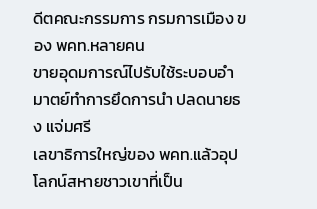ดีตคณะกรรมการ กรมการเมือง ของ พคท.หลายคน
ขายอุดมการณ์ไปรับใช้ระบอบอำมาตย์ทำการยึดการนำ ปลดนายธง แจ่มศรี
เลขาธิการใหญ่ของ พคท.แล้วอุปโลกน์สหายชาวเขาที่เป็น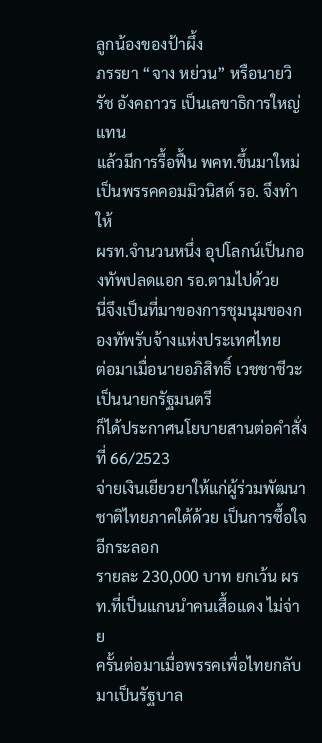ลูกน้องของป้าผึ้ง
ภรรยา “จาง หย่วน” หรือนายวิรัช อังคถาวร เป็นเลขาธิการใหญ่แทน
แล้วมีการรื้อฟื้น พคท.ขึ้นมาใหม่ เป็นพรรคคอมมิวนิสต์ รอ. จึงทำให้
ผรท.จำนวนหนึ่ง อุปโลกน์เป็นกองทัพปลดแอก รอ.ตามไปด้วย
นี่จึงเป็นที่มาของการชุมนุมของกองทัพรับจ้างแห่งประเทศไทย
ต่อมาเมื่อนายอภิสิทธิ์ เวชชาชีวะ เป็นนายกรัฐมนตรี
ก็ได้ประกาศนโยบายสานต่อคำสั่ง ที่ 66/2523
จ่ายเงินเยียวยาให้แก่ผู้ร่วมพัฒนาชาติไทยภาคใต้ด้วย เป็นการซื้อใจอีกระลอก
รายละ 230,000 บาท ยกเว้น ผรท.ที่เป็นแกนนำคนเสื้อแดง ไม่จ่าย
ครั้นต่อมาเมื่อพรรคเพื่อไทยกลับมาเป็นรัฐบาล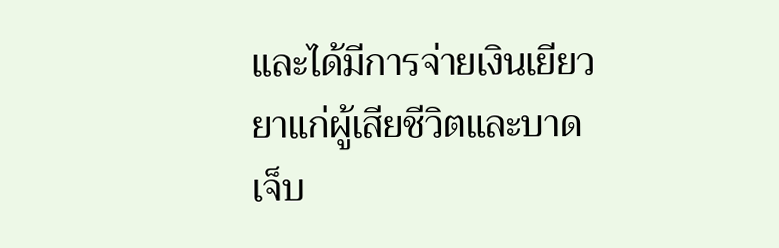และได้มีการจ่ายเงินเยียวยาแก่ผู้เสียชีวิตและบาดเจ็บ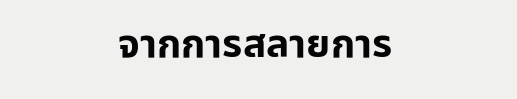จากการสลายการ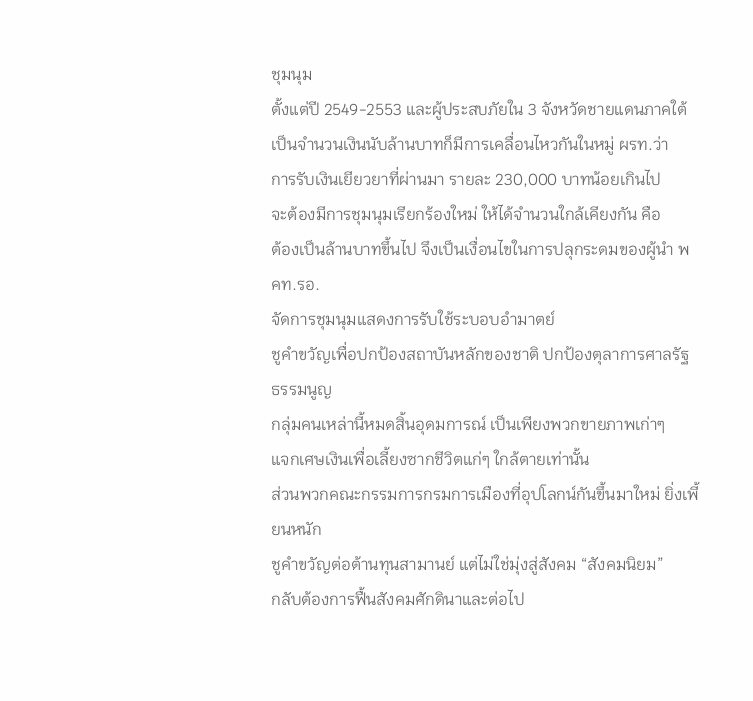ชุมนุม
ตั้งแต่ปี 2549-2553 และผู้ประสบภัยใน 3 จังหวัดชายแดนภาคใต้
เป็นจำนวนเงินนับล้านบาทก็มีการเคลื่อนไหวกันในหมู่ ผรท.ว่า
การรับเงินเยียวยาที่ผ่านมา รายละ 230,000 บาทน้อยเกินไป
จะต้องมีการชุมนุมเรียกร้องใหม่ ให้ได้จำนวนใกล้เคียงกัน คือ
ต้องเป็นล้านบาทขึ้นไป จึงเป็นเงื่อนไขในการปลุกระดมของผู้นำ พคท.รอ.
จัดการชุมนุมแสดงการรับใช้ระบอบอำมาตย์
ชูคำขวัญเพื่อปกป้องสถาบันหลักของชาติ ปกป้องตุลาการศาลรัฐธรรมนูญ
กลุ่มคนเหล่านี้หมดสิ้นอุดมการณ์ เป็นเพียงพวกขายภาพเก่าๆ
แจกเศษเงินเพื่อเลี้ยงซากชีวิตแก่ๆ ใกล้ตายเท่านั้น
ส่วนพวกคณะกรรมการกรมการเมืองที่อุปโลกน์กันขึ้นมาใหม่ ยิ่งเพี้ยนหนัก
ชูคำขวัญต่อต้านทุนสามานย์ แต่ไม่ใช่มุ่งสู่สังคม “สังคมนิยม”
กลับต้องการฟื้นสังคมศักดินาและต่อไป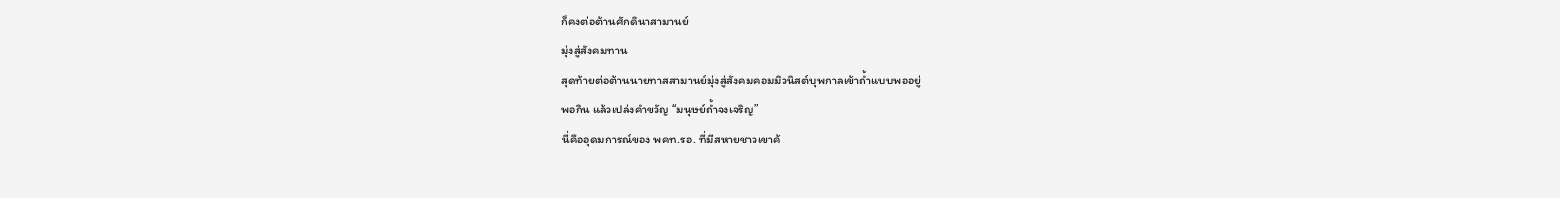ก็คงต่อต้านศักดินาสามานย์
มุ่งสู่สังคมทาน
สุดท้ายต่อต้านนายทาสสามานย์มุ่งสู่สังคมคอมมิวนิสต์บุพกาลเข้าถ้ำแบบพออยู่
พอกิน แล้วเปล่งคำขวัญ “มนุษย์ถ้ำจงเจริญ”
นี่คืออุดมการณ์ของ พคท.รอ. ที่มีสหายชาวเขาค้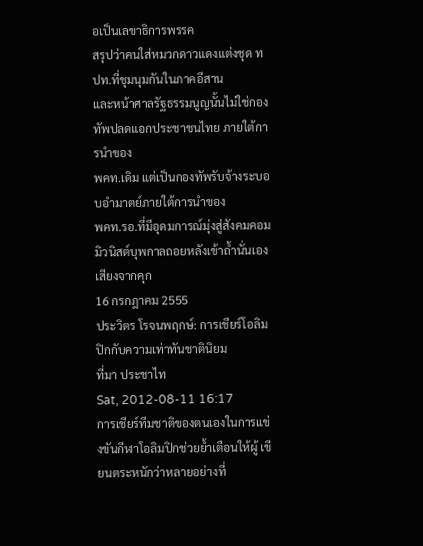อเป็นเลขาธิการพรรค
สรุปว่าคนใส่หมวกดาวแดงแต่งชุด ทปท.ที่ชุมนุมกันในภาคอีสาน
และหน้าศาลรัฐธรรมนูญนั้นไม่ใช่กองทัพปลดแอกประชาชนไทย ภายใต้การนำของ
พคท.เดิม แต่เป็นกองทัพรับจ้างระบอบอำมาตย์ภายใต้การนำของ
พคท.รอ.ที่มีอุดมการณ์มุ่งสู่สังคมคอมมิวนิสต์บุพกาลถอยหลังเข้าถ้ำนั่นเอง
เสียงจากคุก
16 กรกฎาคม 2555
ประวิตร โรจนพฤกษ์: การเชียร์โอลิมปิกกับความเท่าทันชาตินิยม
ที่มา ประชาไท
Sat, 2012-08-11 16:17
การเชียร์ทีมชาติของตนเองในการแข่งขันกีฬาโอลิมปิกช่วยย้ำเตือนให้ผู้ เขียนตระหนักว่าหลายอย่างที่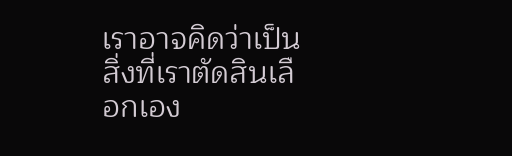เราอาจคิดว่าเป็นสิ่งที่เราตัดสินเลือกเอง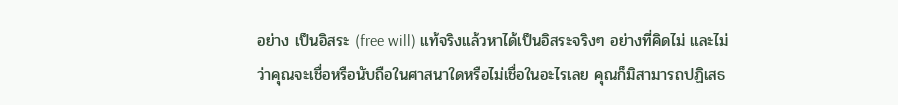อย่าง เป็นอิสระ (free will) แท้จริงแล้วหาได้เป็นอิสระจริงๆ อย่างที่คิดไม่ และไม่ว่าคุณจะเชื่อหรือนับถือในศาสนาใดหรือไม่เชื่อในอะไรเลย คุณก็มิสามารถปฏิเสธ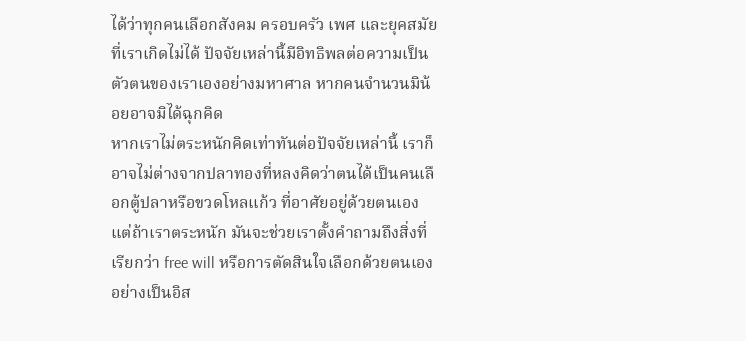ได้ว่าทุกคนเลือกสังคม ครอบครัว เพศ และยุคสมัยที่เราเกิดไม่ได้ ปัจจัยเหล่านี้มีอิทธิพลต่อความเป็นตัวตนของเราเองอย่างมหาศาล หากคนจำนวนมิน้อยอาจมิได้ฉุกคิด
หากเราไม่ตระหนักคิดเท่าทันต่อปัจจัยเหล่านี้ เราก็อาจไม่ต่างจากปลาทองที่หลงคิดว่าตนได้เป็นคนเลือกตู้ปลาหรือขวดโหลแก้ว ที่อาศัยอยู่ด้วยตนเอง แต่ถ้าเราตระหนัก มันจะช่วยเราตั้งคำถามถึงสิ่งที่เรียกว่า free will หรือการตัดสินใจเลือกด้วยตนเองอย่างเป็นอิส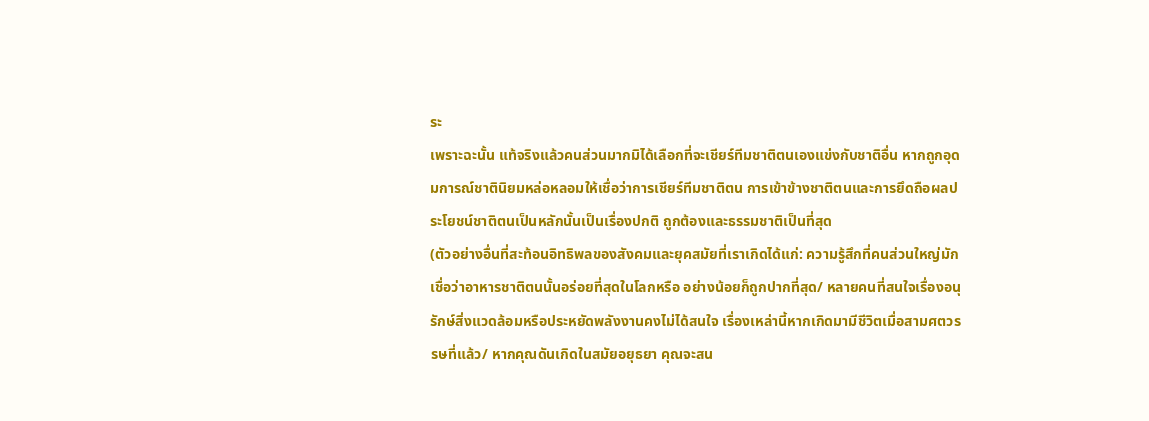ระ
เพราะฉะนั้น แท้จริงแล้วคนส่วนมากมิได้เลือกที่จะเชียร์ทีมชาติตนเองแข่งกับชาติอื่น หากถูกอุดมการณ์ชาตินิยมหล่อหลอมให้เชื่อว่าการเชียร์ทีมชาติตน การเข้าข้างชาติตนและการยึดถือผลประโยชน์ชาติตนเป็นหลักนั้นเป็นเรื่องปกติ ถูกต้องและธรรมชาติเป็นที่สุด
(ตัวอย่างอื่นที่สะท้อนอิทธิพลของสังคมและยุคสมัยที่เราเกิดได้แก่: ความรู้สึกที่คนส่วนใหญ่มักเชื่อว่าอาหารชาติตนนั้นอร่อยที่สุดในโลกหรือ อย่างน้อยก็ถูกปากที่สุด/ หลายคนที่สนใจเรื่องอนุรักษ์สิ่งแวดล้อมหรือประหยัดพลังงานคงไม่ได้สนใจ เรื่องเหล่านี้หากเกิดมามีชีวิตเมื่อสามศตวรรษที่แล้ว/ หากคุณดันเกิดในสมัยอยุธยา คุณจะสน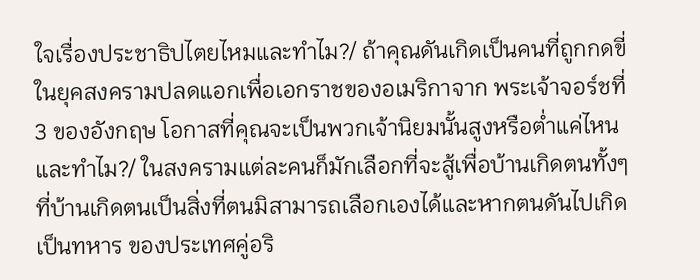ใจเรื่องประชาธิปไตยไหมและทำไม?/ ถ้าคุณดันเกิดเป็นคนที่ถูกกดขี่ในยุคสงครามปลดแอกเพื่อเอกราชของอเมริกาจาก พระเจ้าจอร์ชที่ 3 ของอังกฤษ โอกาสที่คุณจะเป็นพวกเจ้านิยมนั้นสูงหรือต่ำแค่ไหนและทำไม?/ ในสงครามแต่ละคนก็มักเลือกที่จะสู้เพื่อบ้านเกิดตนทั้งๆ ที่บ้านเกิดตนเป็นสิ่งที่ตนมิสามารถเลือกเองได้และหากตนดันไปเกิดเป็นทหาร ของประเทศคู่อริ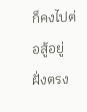ก็คงไปต่อสู้อยู่ฝั่งตรง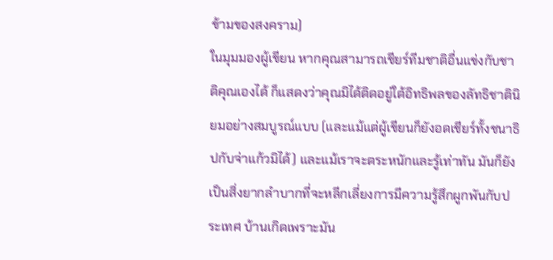ข้ามของสงคราม)
ในมุมมองผู้เขียน หากคุณสามารถเชียร์ทีมชาติอื่นแข่งกับชาติคุณเองได้ ก็แสดงว่าคุณมิได้ติดอยู่ใต้อิทธิพลของลัทธิชาตินิยมอย่างสมบูรณ์แบบ (และแม้แต่ผู้เขียนก็ยังอดเชียร์ทั้งชนาธิปกับจ่าแก้วมิได้) และแม้เราจะตระหนักและรู้เท่าทัน มันก็ยังเป็นสิ่งยากลำบากที่จะหลีกเลี่ยงการมีความรู้สึกผูกพันกับประเทศ บ้านเกิดเพราะมัน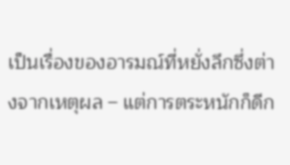เป็นเรื่องของอารมณ์ที่หยั่งลึกซึ่งต่างจากเหตุผล – แต่การตระหนักก็ดีก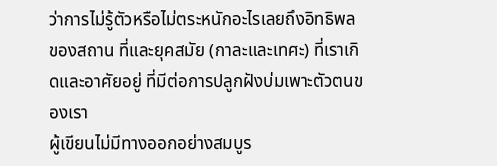ว่าการไม่รู้ตัวหรือไม่ตระหนักอะไรเลยถึงอิทธิพลของสถาน ที่และยุคสมัย (กาละและเทศะ) ที่เราเกิดและอาศัยอยู่ ที่มีต่อการปลูกฝังบ่มเพาะตัวตนของเรา
ผู้เขียนไม่มีทางออกอย่างสมบูร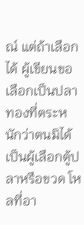ณ์ แต่ถ้าเลือกได้ ผู้เขียนขอเลือกเป็นปลาทองที่ตระหนักว่าตนมิได้เป็นผู้เลือกตู้ปลาหรือขวด โหลที่อา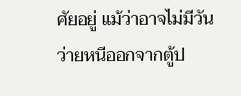ศัยอยู่ แม้ว่าอาจไม่มีวันว่ายหนีออกจากตู้ป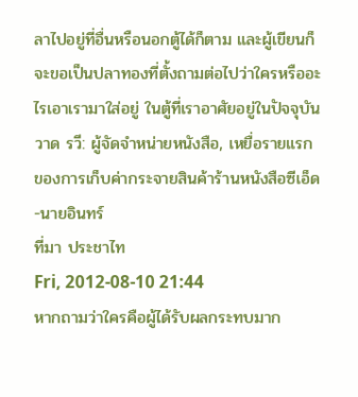ลาไปอยู่ที่อื่นหรือนอกตู้ได้ก็ตาม และผู้เขียนก็จะขอเป็นปลาทองที่ตั้งถามต่อไปว่าใครหรืออะไรเอาเรามาใส่อยู่ ในตู้ที่เราอาศัยอยู่ในปัจจุบัน
วาด รวี: ผู้จัดจำหน่ายหนังสือ, เหยื่อรายแรกของการเก็บค่ากระจายสินค้าร้านหนังสือซีเอ็ด-นายอินทร์
ที่มา ประชาไท
Fri, 2012-08-10 21:44
หากถามว่าใครคือผู้ได้รับผลกระทบมาก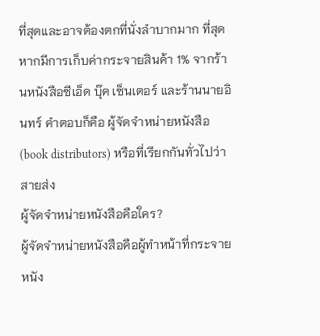ที่สุดและอาจต้องตกที่นั่งลำบากมาก ที่สุดหากมีการเก็บค่ากระจายสินค้า 1% จากร้านหนังสือซีเอ็ด บุ๊ค เซ็นเตอร์ และร้านนายอินทร์ คำตอบก็คือ ผู้จัดจำหน่ายหนังสือ (book distributors) หรือที่เรียกกันทั่วไปว่า สายส่ง
ผู้จัดจำหน่ายหนังสือคือใคร?
ผู้จัดจำหน่ายหนังสือคือผู้ทำหน้าที่กระจายหนัง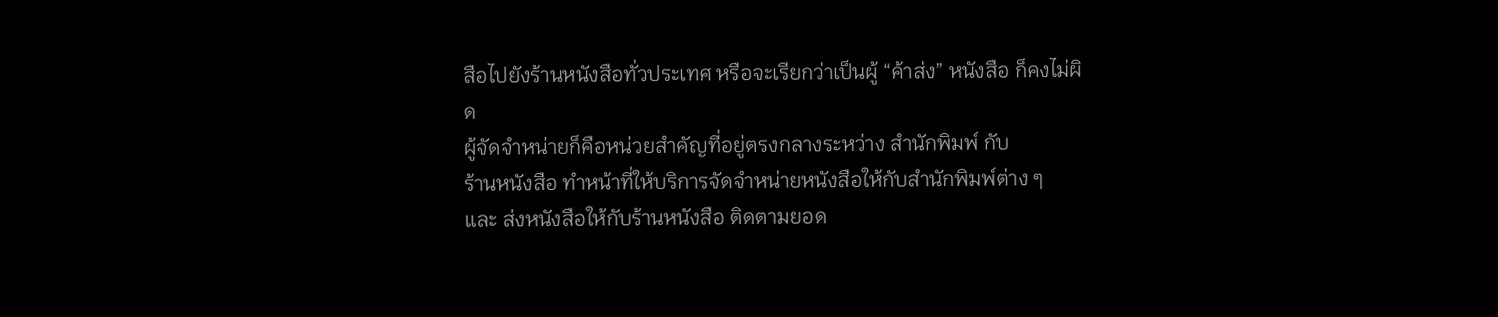สือไปยังร้านหนังสือทั่วประเทศ หรือจะเรียกว่าเป็นผู้ “ค้าส่ง” หนังสือ ก็คงไม่ผิด
ผู้จัดจำหน่ายก็คือหน่วยสำคัญที่อยู่ตรงกลางระหว่าง สำนักพิมพ์ กับ
ร้านหนังสือ ทำหน้าที่ให้บริการจัดจำหน่ายหนังสือให้กับสำนักพิมพ์ต่าง ๆ
และ ส่งหนังสือให้กับร้านหนังสือ ติดตามยอด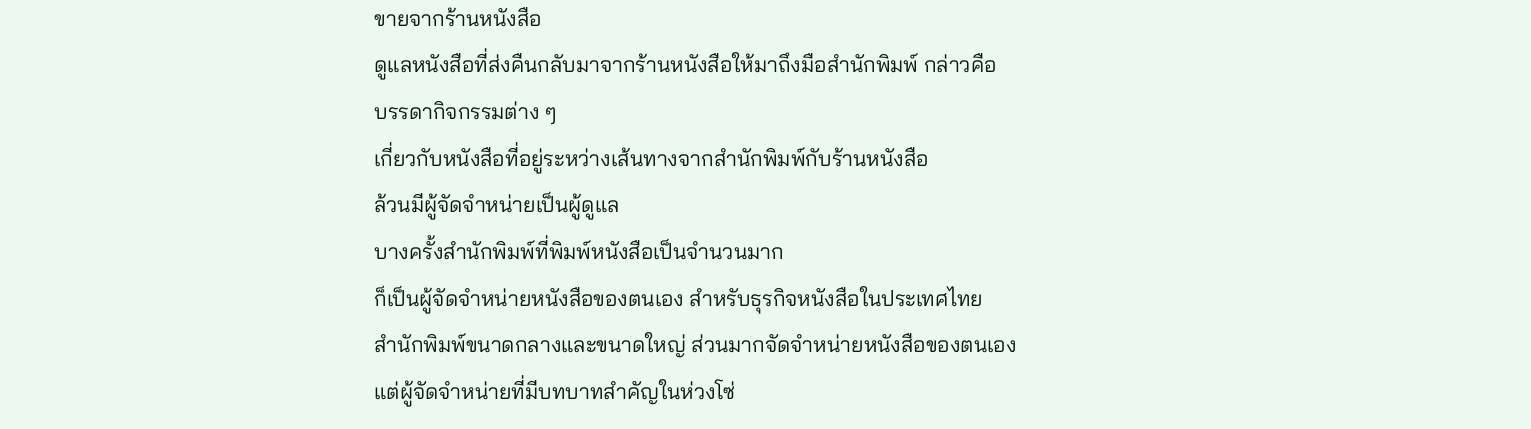ขายจากร้านหนังสือ
ดูแลหนังสือที่ส่งคืนกลับมาจากร้านหนังสือให้มาถึงมือสำนักพิมพ์ กล่าวคือ
บรรดากิจกรรมต่าง ๆ
เกี่ยวกับหนังสือที่อยู่ระหว่างเส้นทางจากสำนักพิมพ์กับร้านหนังสือ
ล้วนมีผู้จัดจำหน่ายเป็นผู้ดูแล
บางครั้งสำนักพิมพ์ที่พิมพ์หนังสือเป็นจำนวนมาก
ก็เป็นผู้จัดจำหน่ายหนังสือของตนเอง สำหรับธุรกิจหนังสือในประเทศไทย
สำนักพิมพ์ขนาดกลางและขนาดใหญ่ ส่วนมากจัดจำหน่ายหนังสือของตนเอง
แต่ผู้จัดจำหน่ายที่มีบทบาทสำคัญในห่วงโซ่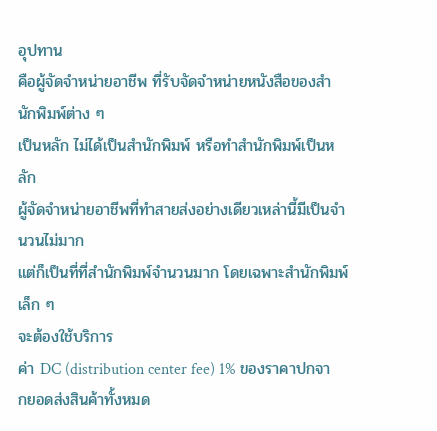อุปทาน
คือผู้จัดจำหน่ายอาชีพ ที่รับจัดจำหน่ายหนังสือของสำนักพิมพ์ต่าง ๆ
เป็นหลัก ไม่ได้เป็นสำนักพิมพ์ หรือทำสำนักพิมพ์เป็นหลัก
ผู้จัดจำหน่ายอาชีพที่ทำสายส่งอย่างเดียวเหล่านี้มีเป็นจำนวนไม่มาก
แต่ก็เป็นที่ที่สำนักพิมพ์จำนวนมาก โดยเฉพาะสำนักพิมพ์เล็ก ๆ
จะต้องใช้บริการ
ค่า DC (distribution center fee) 1% ของราคาปกจากยอดส่งสินค้าทั้งหมด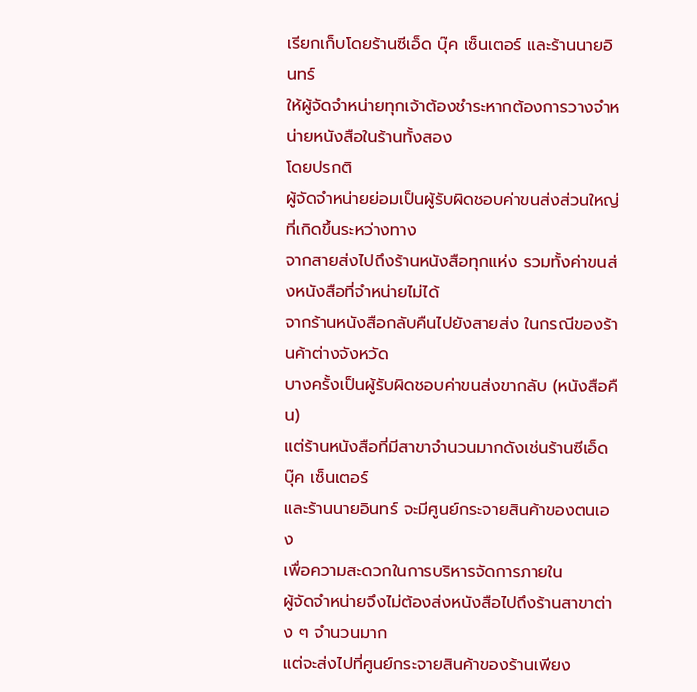เรียกเก็บโดยร้านซีเอ็ด บุ๊ค เซ็นเตอร์ และร้านนายอินทร์
ให้ผู้จัดจำหน่ายทุกเจ้าต้องชำระหากต้องการวางจำหน่ายหนังสือในร้านทั้งสอง
โดยปรกติ
ผู้จัดจำหน่ายย่อมเป็นผู้รับผิดชอบค่าขนส่งส่วนใหญ่ที่เกิดขึ้นระหว่างทาง
จากสายส่งไปถึงร้านหนังสือทุกแห่ง รวมทั้งค่าขนส่งหนังสือที่จำหน่ายไม่ได้
จากร้านหนังสือกลับคืนไปยังสายส่ง ในกรณีของร้านค้าต่างจังหวัด
บางครั้งเป็นผู้รับผิดชอบค่าขนส่งขากลับ (หนังสือคืน)
แต่ร้านหนังสือที่มีสาขาจำนวนมากดังเช่นร้านซีเอ็ด บุ๊ค เซ็นเตอร์
และร้านนายอินทร์ จะมีศูนย์กระจายสินค้าของตนเอง
เพื่อความสะดวกในการบริหารจัดการภายใน
ผู้จัดจำหน่ายจึงไม่ต้องส่งหนังสือไปถึงร้านสาขาต่าง ๆ จำนวนมาก
แต่จะส่งไปที่ศูนย์กระจายสินค้าของร้านเพียง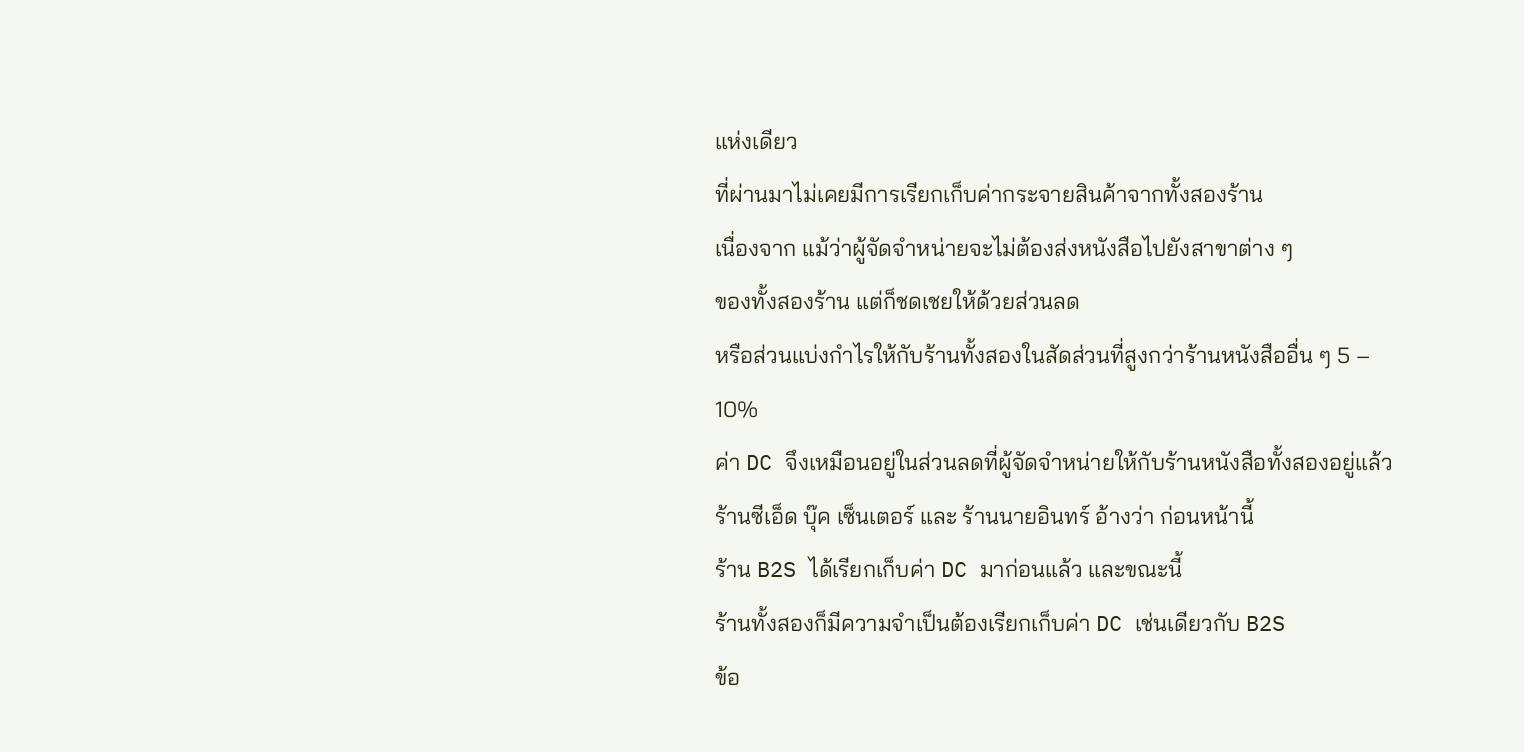แห่งเดียว
ที่ผ่านมาไม่เคยมีการเรียกเก็บค่ากระจายสินค้าจากทั้งสองร้าน
เนื่องจาก แม้ว่าผู้จัดจำหน่ายจะไม่ต้องส่งหนังสือไปยังสาขาต่าง ๆ
ของทั้งสองร้าน แต่ก็ชดเชยให้ด้วยส่วนลด
หรือส่วนแบ่งกำไรให้กับร้านทั้งสองในสัดส่วนที่สูงกว่าร้านหนังสืออื่น ๆ 5 –
10%
ค่า DC จึงเหมือนอยู่ในส่วนลดที่ผู้จัดจำหน่ายให้กับร้านหนังสือทั้งสองอยู่แล้ว
ร้านซีเอ็ด บุ๊ค เซ็นเตอร์ และ ร้านนายอินทร์ อ้างว่า ก่อนหน้านี้
ร้าน B2S ได้เรียกเก็บค่า DC มาก่อนแล้ว และขณะนี้
ร้านทั้งสองก็มีความจำเป็นต้องเรียกเก็บค่า DC เช่นเดียวกับ B2S
ข้อ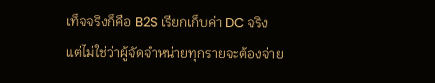เท็จจริงก็คือ B2S เรียกเก็บค่า DC จริง
แต่ไม่ใช่ว่าผู้จัดจำหน่ายทุกรายจะต้องจ่าย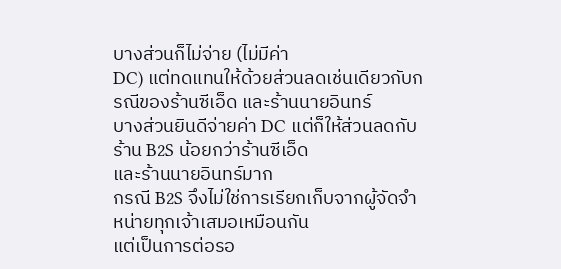บางส่วนก็ไม่จ่าย (ไม่มีค่า
DC) แต่ทดแทนให้ด้วยส่วนลดเช่นเดียวกับกรณีของร้านซีเอ็ด และร้านนายอินทร์
บางส่วนยินดีจ่ายค่า DC แต่ก็ให้ส่วนลดกับร้าน B2S น้อยกว่าร้านซีเอ็ด
และร้านนายอินทร์มาก
กรณี B2S จึงไม่ใช่การเรียกเก็บจากผู้จัดจำหน่ายทุกเจ้าเสมอเหมือนกัน
แต่เป็นการต่อรอ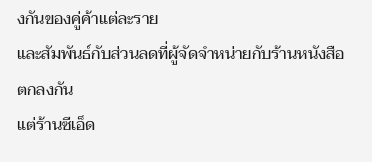งกันของคู่ค้าแต่ละราย
และสัมพันธ์กับส่วนลดที่ผู้จัดจำหน่ายกับร้านหนังสือตกลงกัน
แต่ร้านซีเอ็ด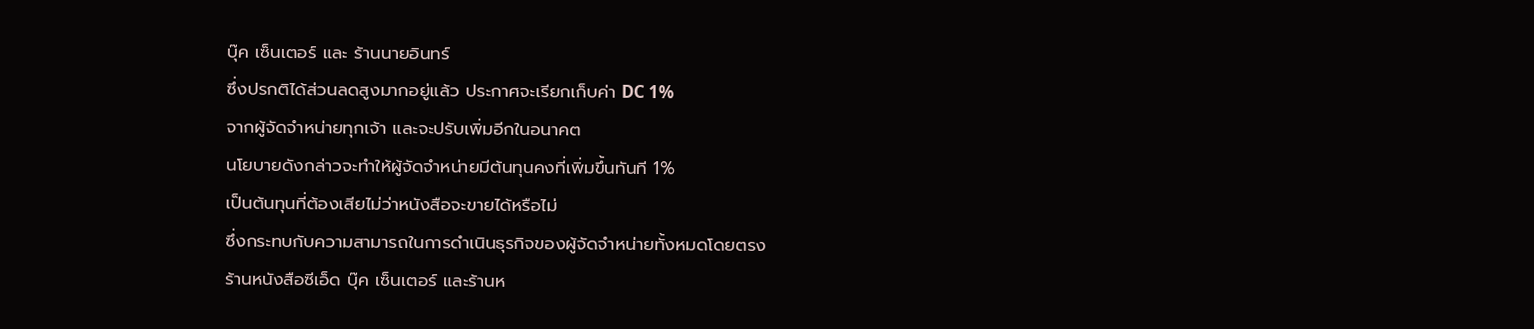บุ๊ค เซ็นเตอร์ และ ร้านนายอินทร์
ซึ่งปรกติได้ส่วนลดสูงมากอยู่แล้ว ประกาศจะเรียกเก็บค่า DC 1%
จากผู้จัดจำหน่ายทุกเจ้า และจะปรับเพิ่มอีกในอนาคต
นโยบายดังกล่าวจะทำให้ผู้จัดจำหน่ายมีต้นทุนคงที่เพิ่มขึ้นทันที 1%
เป็นต้นทุนที่ต้องเสียไม่ว่าหนังสือจะขายได้หรือไม่
ซึ่งกระทบกับความสามารถในการดำเนินธุรกิจของผู้จัดจำหน่ายทั้งหมดโดยตรง
ร้านหนังสือซีเอ็ด บุ๊ค เซ็นเตอร์ และร้านห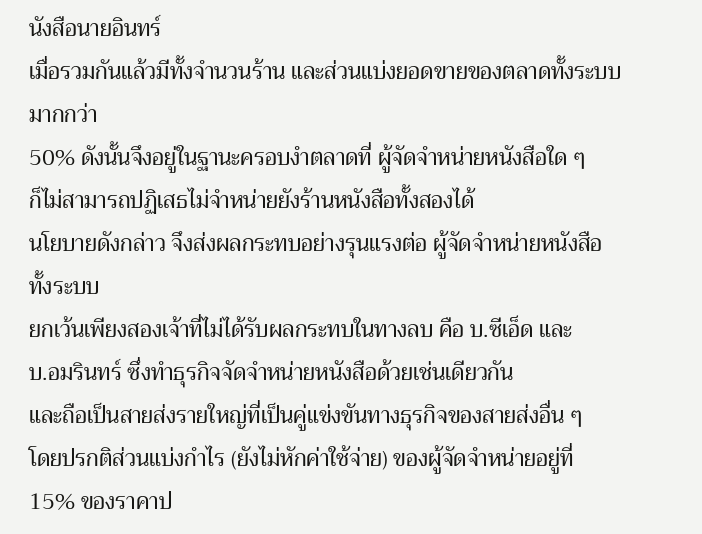นังสือนายอินทร์
เมื่อรวมกันแล้วมีทั้งจำนวนร้าน และส่วนแบ่งยอดขายของตลาดทั้งระบบ มากกว่า
50% ดังนั้นจึงอยู่ในฐานะครอบงำตลาดที่ ผู้จัดจำหน่ายหนังสือใด ๆ
ก็ไม่สามารถปฏิเสธไม่จำหน่ายยังร้านหนังสือทั้งสองได้
นโยบายดังกล่าว จึงส่งผลกระทบอย่างรุนแรงต่อ ผู้จัดจำหน่ายหนังสือ ทั้งระบบ
ยกเว้นเพียงสองเจ้าที่ไม่ได้รับผลกระทบในทางลบ คือ บ.ซีเอ็ด และ
บ.อมรินทร์ ซึ่งทำธุรกิจจัดจำหน่ายหนังสือด้วยเช่นเดียวกัน
และถือเป็นสายส่งรายใหญ่ที่เป็นคู่แข่งขันทางธุรกิจของสายส่งอื่น ๆ
โดยปรกติส่วนแบ่งกำไร (ยังไม่หักค่าใช้จ่าย) ของผู้จัดจำหน่ายอยู่ที่
15% ของราคาป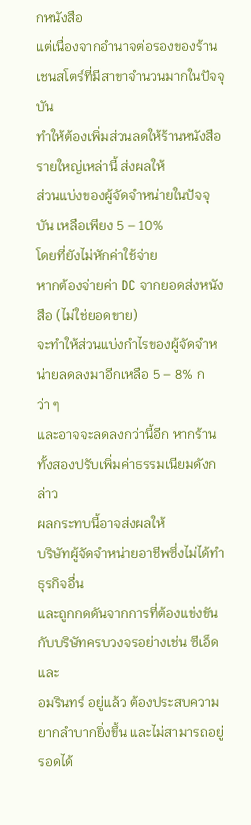กหนังสือ
แต่เนื่องจากอำนาจต่อรองของร้านเชนสโตร์ที่มีสาขาจำนวนมากในปัจจุบัน
ทำให้ต้องเพิ่มส่วนลดให้ร้านหนังสือรายใหญ่เหล่านี้ ส่งผลให้
ส่วนแบ่งของผู้จัดจำหน่ายในปัจจุบัน เหลือเพียง 5 – 10%
โดยที่ยังไม่หักค่าใช้จ่าย
หากต้องจ่ายค่า DC จากยอดส่งหนังสือ (ไม่ใช่ยอดขาย)
จะทำให้ส่วนแบ่งกำไรของผู้จัดจำหน่ายลดลงมาอีกเหลือ 5 – 8% กว่า ๆ
และอาจจะลดลงกว่านี้อีก หากร้านทั้งสองปรับเพิ่มค่าธรรมเนียมดังกล่าว
ผลกระทบนี้อาจส่งผลให้
บริษัทผู้จัดจำหน่ายอาชีพซึ่งไม่ได้ทำธุรกิจอื่น
และถูกกดดันจากการที่ต้องแข่งขันกับบริษัทครบวงจรอย่างเช่น ซีเอ็ด และ
อมรินทร์ อยู่แล้ว ต้องประสบความยากลำบากยิ่งขึ้น และไม่สามารถอยู่รอดได้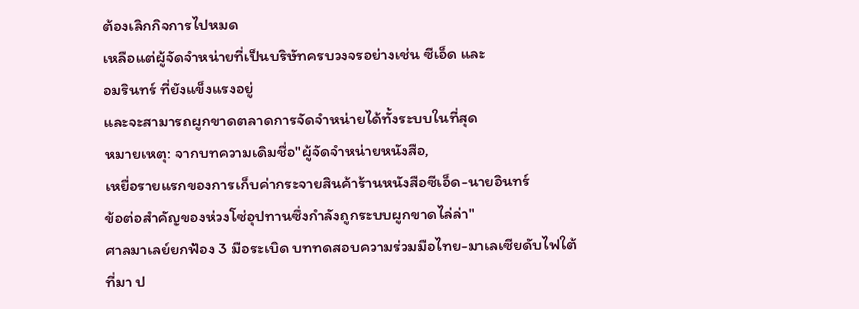ต้องเลิกกิจการไปหมด
เหลือแต่ผู้จัดจำหน่ายที่เป็นบริษัทครบวงจรอย่างเช่น ซีเอ็ด และ
อมรินทร์ ที่ยังแข็งแรงอยู่
และจะสามารถผูกขาดตลาดการจัดจำหน่ายได้ทั้งระบบในที่สุด
หมายเหตุ: จากบทความเดิมชื่อ"ผู้จัดจำหน่ายหนังสือ,
เหยื่อรายแรกของการเก็บค่ากระจายสินค้าร้านหนังสือซีเอ็ด-นายอินทร์
ข้อต่อสำคัญของห่วงโซ่อุปทานซึ่งกำลังถูกระบบผูกขาดไล่ล่า"
ศาลมาเลย์ยกฟ้อง 3 มือระเบิด บททดสอบความร่วมมือไทย-มาเลเซียดับไฟใต้
ที่มา ป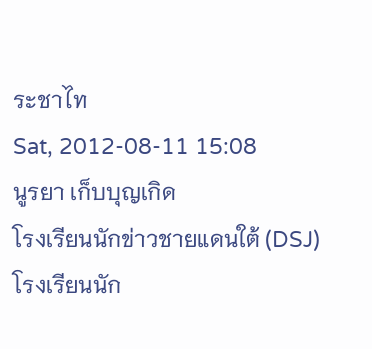ระชาไท
Sat, 2012-08-11 15:08
นูรยา เก็บบุญเกิด
โรงเรียนนักข่าวชายแดนใต้ (DSJ)
โรงเรียนนัก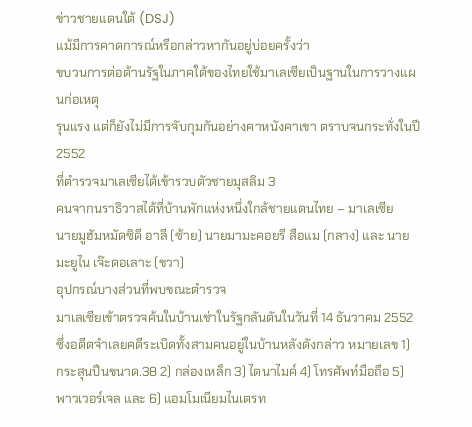ข่าวชายแดนใต้ (DSJ)
แม้มีการคาดการณ์หรือกล่าวหากันอยู่บ่อยครั้งว่า
ขบวนการต่อต้านรัฐในภาคใต้ของไทยใช้มาเลเซียเป็นฐานในการวางแผนก่อเหตุ
รุนแรง แต่ก็ยังไม่มีการจับกุมกันอย่างคาหนังคาเขา ตราบจนกระทั่งในปี 2552
ที่ตำรวจมาเลเซียได้เข้ารวบตัวชายมุสลิม 3
คนจากนราธิวาสได้ที่บ้านพักแห่งหนึ่งใกล้ชายแดนไทย – มาเลเซีย
นายมูฮัมหมัดซิดี อาลี (ซ้าย) นายมามะคอยรี สือแม (กลาง) และ นายมะยูไน เจ๊ะดอเลาะ (ขวา)
อุปกรณ์บางส่วนที่พบขณะตำรวจ
มาเลเซียเข้าตรวจค้นในบ้านเช่าในรัฐกลันตันในวันที่ 14 ธันวาคม 2552
ซึ่งอดีตจำเลยคดีระเบิดทั้งสามคนอยู่ในบ้านหลังดังกล่าว หมายเลข 1)
กระสุนปืนขนาด.38 2) กล่องเหล็ก 3) ไดนาไมค์ 4) โทรศัพท์มือถือ 5)
พาวเวอร์เจล และ 6) แอมโมเนียมไนเตรท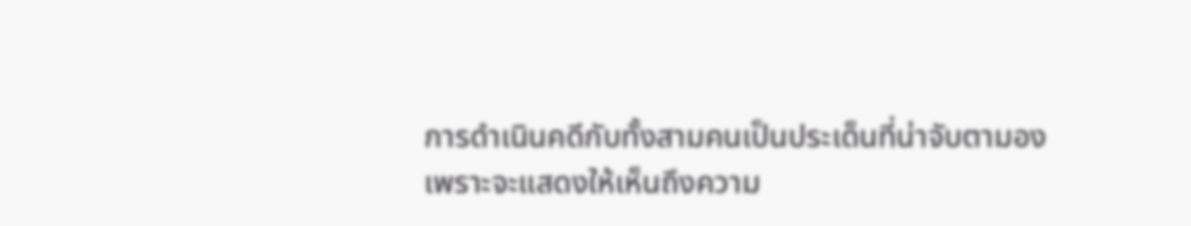การดำเนินคดีกับทั้งสามคนเป็นประเด็นที่น่าจับตามอง
เพราะจะแสดงให้เห็นถึงความ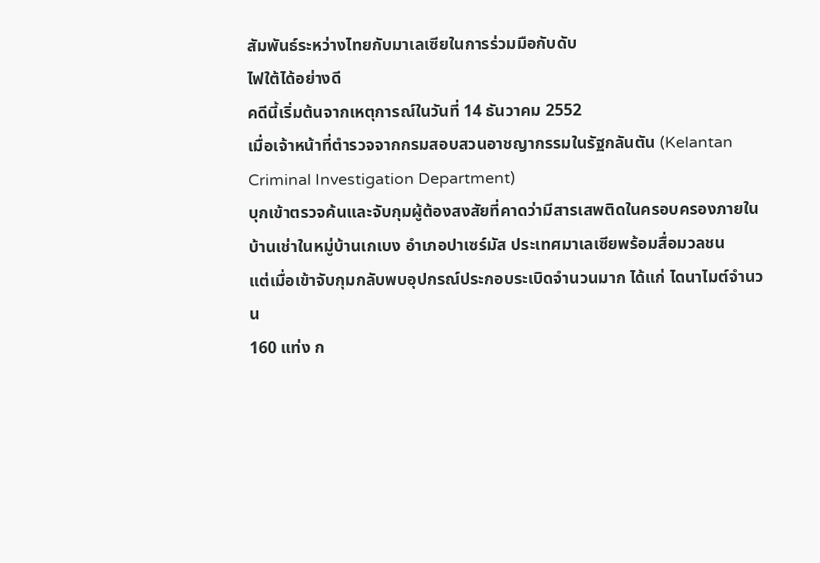สัมพันธ์ระหว่างไทยกับมาเลเซียในการร่วมมือกับดับ
ไฟใต้ได้อย่างดี
คดีนี้เริ่มต้นจากเหตุการณ์ในวันที่ 14 ธันวาคม 2552
เมื่อเจ้าหน้าที่ตำรวจจากกรมสอบสวนอาชญากรรมในรัฐกลันตัน (Kelantan
Criminal Investigation Department)
บุกเข้าตรวจค้นและจับกุมผู้ต้องสงสัยที่คาดว่ามีสารเสพติดในครอบครองภายใน
บ้านเช่าในหมู่บ้านเกเบง อำเภอปาเซร์มัส ประเทศมาเลเซียพร้อมสื่อมวลชน
แต่เมื่อเข้าจับกุมกลับพบอุปกรณ์ประกอบระเบิดจำนวนมาก ได้แก่ ไดนาไมต์จำนวน
160 แท่ง ก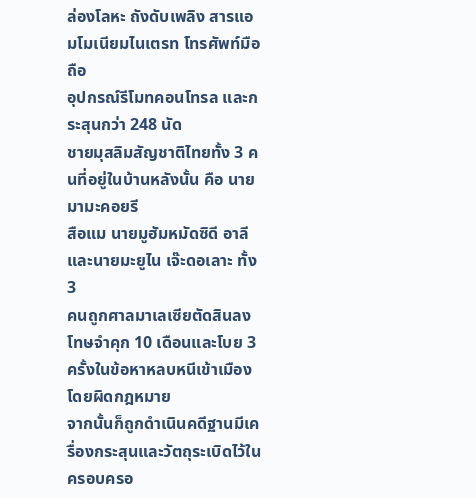ล่องโลหะ ถังดับเพลิง สารแอมโมเนียมไนเตรท โทรศัพท์มือถือ
อุปกรณ์รีโมทคอนโทรล และกระสุนกว่า 248 นัด
ชายมุสลิมสัญชาติไทยทั้ง 3 คนที่อยู่ในบ้านหลังนั้น คือ นายมามะคอยรี
สือแม นายมูฮัมหมัดซิดี อาลี และนายมะยูไน เจ๊ะดอเลาะ ทั้ง 3
คนถูกศาลมาเลเซียตัดสินลงโทษจำคุก 10 เดือนและโบย 3
ครั้งในข้อหาหลบหนีเข้าเมืองโดยผิดกฎหมาย
จากนั้นก็ถูกดำเนินคดีฐานมีเครื่องกระสุนและวัตถุระเบิดไว้ในครอบครอ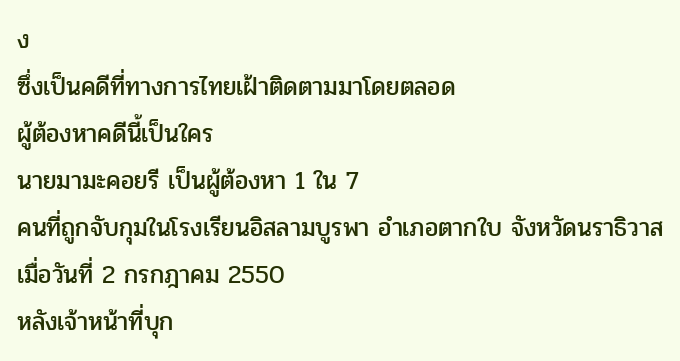ง
ซึ่งเป็นคดีที่ทางการไทยเฝ้าติดตามมาโดยตลอด
ผู้ต้องหาคดีนี้เป็นใคร
นายมามะคอยรี เป็นผู้ต้องหา 1 ใน 7
คนที่ถูกจับกุมในโรงเรียนอิสลามบูรพา อำเภอตากใบ จังหวัดนราธิวาส
เมื่อวันที่ 2 กรกฎาคม 2550
หลังเจ้าหน้าที่บุก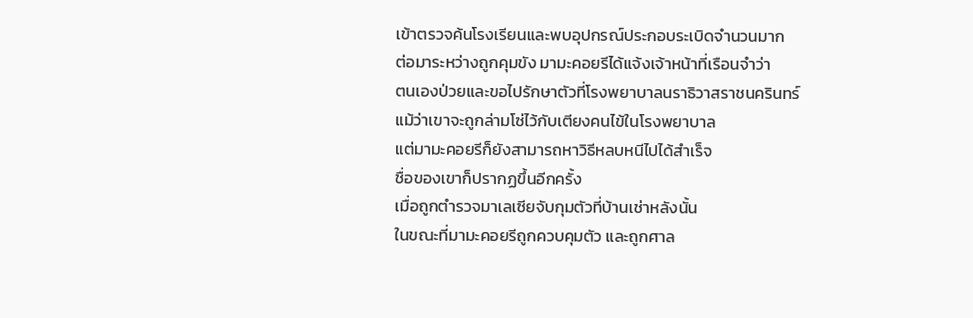เข้าตรวจค้นโรงเรียนและพบอุปกรณ์ประกอบระเบิดจำนวนมาก
ต่อมาระหว่างถูกคุมขัง มามะคอยรีได้แจ้งเจ้าหน้าที่เรือนจำว่า
ตนเองป่วยและขอไปรักษาตัวที่โรงพยาบาลนราธิวาสราชนครินทร์
แม้ว่าเขาจะถูกล่ามโซ่ไว้กับเตียงคนไข้ในโรงพยาบาล
แต่มามะคอยรีก็ยังสามารถหาวิธีหลบหนีไปได้สำเร็จ
ชื่อของเขาก็ปรากฏขึ้นอีกครั้ง
เมื่อถูกตำรวจมาเลเซียจับกุมตัวที่บ้านเช่าหลังนั้น
ในขณะที่มามะคอยรีถูกควบคุมตัว และถูกศาล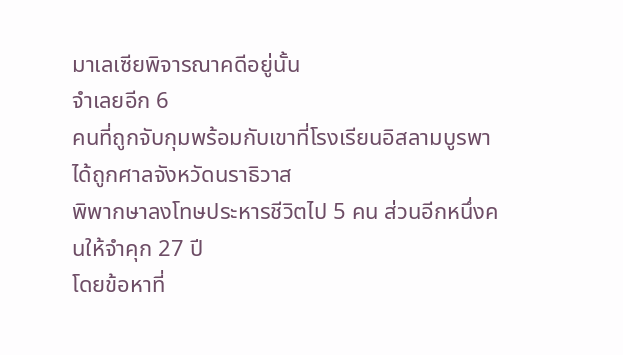มาเลเซียพิจารณาคดีอยู่นั้น
จำเลยอีก 6
คนที่ถูกจับกุมพร้อมกับเขาที่โรงเรียนอิสลามบูรพาได้ถูกศาลจังหวัดนราธิวาส
พิพากษาลงโทษประหารชีวิตไป 5 คน ส่วนอีกหนึ่งคนให้จำคุก 27 ปี
โดยข้อหาที่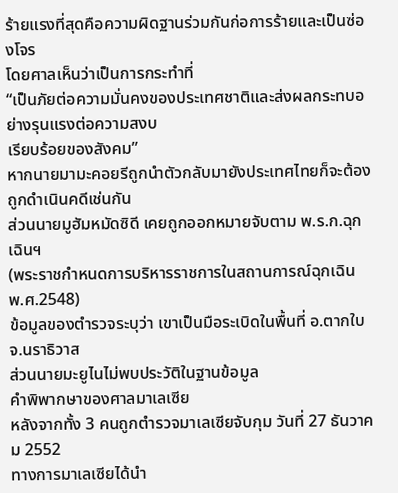ร้ายแรงที่สุดคือความผิดฐานร่วมกันก่อการร้ายและเป็นซ่องโจร
โดยศาลเห็นว่าเป็นการกระทำที่
“เป็นภัยต่อความมั่นคงของประเทศชาติและส่งผลกระทบอย่างรุนแรงต่อความสงบ
เรียบร้อยของสังคม”
หากนายมามะคอยรีถูกนำตัวกลับมายังประเทศไทยก็จะต้องถูกดำเนินคดีเช่นกัน
ส่วนนายมูฮัมหมัดซิดี เคยถูกออกหมายจับตาม พ.ร.ก.ฉุกเฉินฯ
(พระราชกำหนดการบริหารราชการในสถานการณ์ฉุกเฉิน พ.ศ.2548)
ข้อมูลของตำรวจระบุว่า เขาเป็นมือระเบิดในพื้นที่ อ.ตากใบ จ.นราธิวาส
ส่วนนายมะยูไนไม่พบประวัติในฐานข้อมูล
คำพิพากษาของศาลมาเลเซีย
หลังจากทั้ง 3 คนถูกตำรวจมาเลเซียจับกุม วันที่ 27 ธันวาคม 2552
ทางการมาเลเซียได้นำ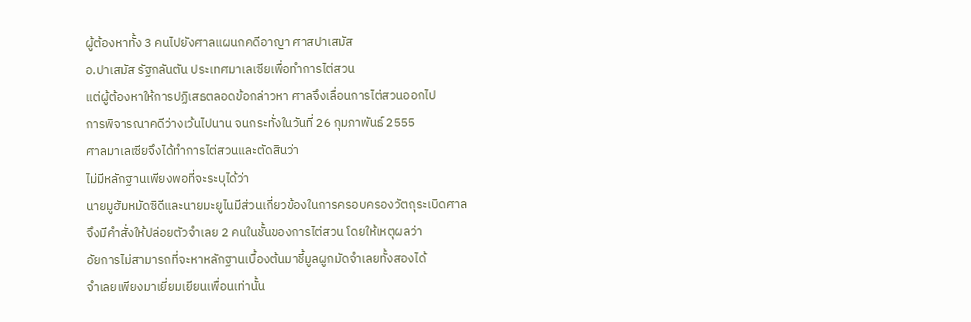ผู้ต้องหาทั้ง 3 คนไปยังศาลแผนกคดีอาญา ศาสปาเสมัส
อ.ปาเสมัส รัฐกลันตัน ประเทศมาเลเซียเพื่อทำการไต่สวน
แต่ผู้ต้องหาให้การปฏิเสธตลอดข้อกล่าวหา ศาลจึงเลื่อนการไต่สวนออกไป
การพิจารณาคดีว่างเว้นไปนาน จนกระทั่งในวันที่ 26 กุมภาพันธ์ 2555
ศาลมาเลเซียจึงได้ทำการไต่สวนและตัดสินว่า
ไม่มีหลักฐานเพียงพอที่จะระบุได้ว่า
นายมูฮัมหมัดซิดีและนายมะยูไนมีส่วนเกี่ยวข้องในการครอบครองวัตถุระเบิดศาล
จึงมีคำสั่งให้ปล่อยตัวจำเลย 2 คนในชั้นของการไต่สวน โดยให้เหตุผลว่า
อัยการไม่สามารถที่จะหาหลักฐานเบื้องต้นมาชี้มูลผูกมัดจำเลยทั้งสองได้
จำเลยเพียงมาเยี่ยมเยียนเพื่อนเท่านั้น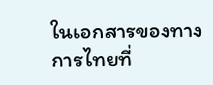ในเอกสารของทางการไทยที่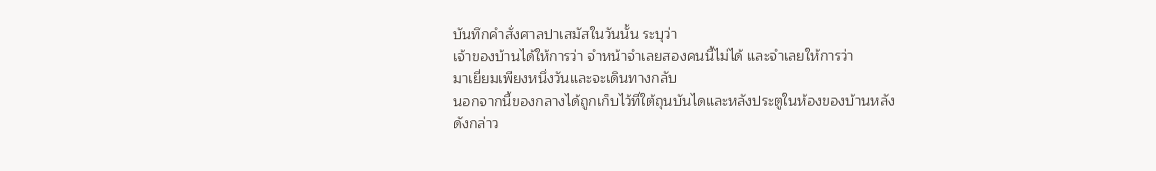บันทึกคำสั่งศาลปาเสมัสในวันนั้น ระบุว่า
เจ้าของบ้านได้ให้การว่า จำหน้าจำเลยสองคนนี้ไม่ได้ และจำเลยให้การว่า
มาเยี่ยมเพียงหนึ่งวันและจะเดินทางกลับ
นอกจากนี้ของกลางได้ถูกเก็บไว้ที่ใต้ถุนบันไดและหลังประตูในห้องของบ้านหลัง
ดังกล่าว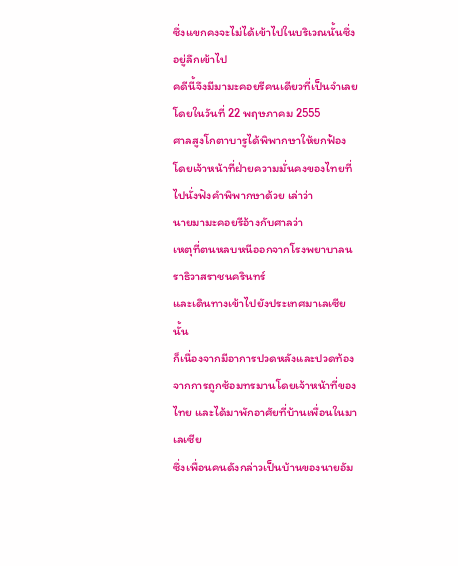ซึ่งแขกคงจะไม่ได้เข้าไปในบริเวณนั้นซึ่งอยู่ลึกเข้าไป
คดีนี้จึงมีมามะคอยรีคนเดียวที่เป็นจำเลย โดยในวันที่ 22 พฤษภาคม 2555
ศาลสูงโกตาบารูได้พิพากษาให้ยกฟ้อง
โดยเจ้าหน้าที่ฝ่ายความมั่นคงของไทยที่ไปนั่งฟังคำพิพากษาด้วย เล่าว่า
นายมามะคอยรีอ้างกับศาลว่า
เหตุที่ตนหลบหนีออกจากโรงพยาบาลนราธิวาสราชนครินทร์
และเดินทางเข้าไปยังประเทศมาเลเซียนั้น
ก็เนื่องจากมีอาการปวดหลังและปวดท้องจากการถูกซ้อมทรมานโดยเจ้าหน้าที่ของ
ไทย และได้มาพักอาศัยที่บ้านเพื่อนในมาเลเซีย
ซึ่งเพื่อนคนดังกล่าวเป็นบ้านของนายอัม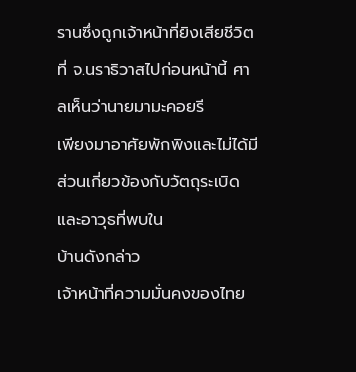รานซึ่งถูกเจ้าหน้าที่ยิงเสียชีวิต
ที่ จ.นราธิวาสไปก่อนหน้านี้ ศาลเห็นว่านายมามะคอยรี
เพียงมาอาศัยพักพิงและไม่ได้มีส่วนเกี่ยวข้องกับวัตถุระเบิดและอาวุธที่พบใน
บ้านดังกล่าว
เจ้าหน้าที่ความมั่นคงของไทย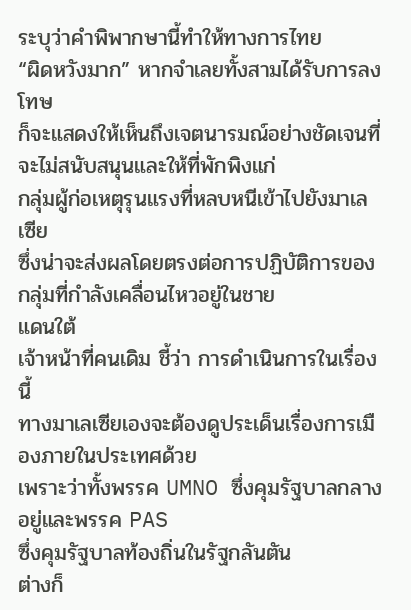ระบุว่าคำพิพากษานี้ทำให้ทางการไทย
“ผิดหวังมาก” หากจำเลยทั้งสามได้รับการลงโทษ
ก็จะแสดงให้เห็นถึงเจตนารมณ์อย่างชัดเจนที่จะไม่สนับสนุนและให้ที่พักพิงแก่
กลุ่มผู้ก่อเหตุรุนแรงที่หลบหนีเข้าไปยังมาเลเซีย
ซึ่งน่าจะส่งผลโดยตรงต่อการปฏิบัติการของกลุ่มที่กำลังเคลื่อนไหวอยู่ในชาย
แดนใต้
เจ้าหน้าที่คนเดิม ชี้ว่า การดำเนินการในเรื่องนี้
ทางมาเลเซียเองจะต้องดูประเด็นเรื่องการเมืองภายในประเทศด้วย
เพราะว่าทั้งพรรค UMNO ซึ่งคุมรัฐบาลกลางอยู่และพรรค PAS
ซึ่งคุมรัฐบาลท้องถิ่นในรัฐกลันตัน
ต่างก็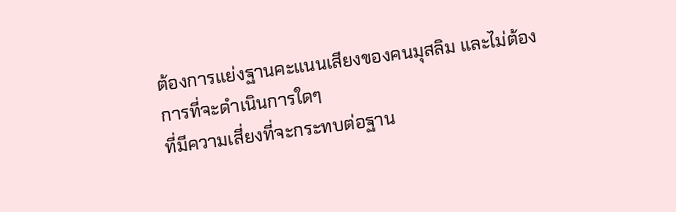ต้องการแย่งฐานคะแนนเสียงของคนมุสลิม และไม่ต้องการที่จะดำเนินการใดๆ
ที่มีความเสี่ยงที่จะกระทบต่อฐาน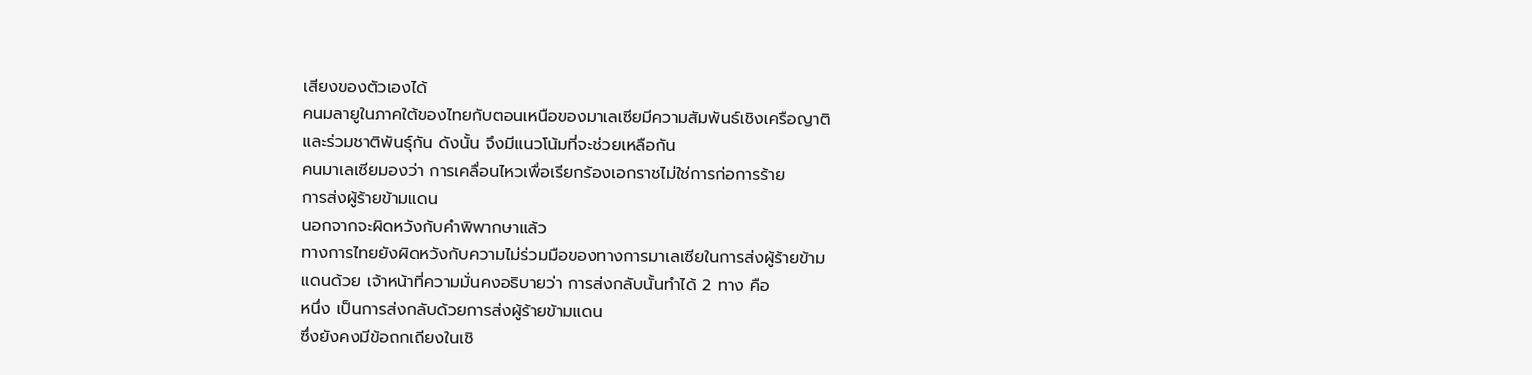เสียงของตัวเองได้
คนมลายูในภาคใต้ของไทยกับตอนเหนือของมาเลเซียมีความสัมพันธ์เชิงเครือญาติ
และร่วมชาติพันธุ์กัน ดังนั้น จึงมีแนวโน้มที่จะช่วยเหลือกัน
คนมาเลเซียมองว่า การเคลื่อนไหวเพื่อเรียกร้องเอกราชไม่ใช่การก่อการร้าย
การส่งผู้ร้ายข้ามแดน
นอกจากจะผิดหวังกับคำพิพากษาแล้ว
ทางการไทยยังผิดหวังกับความไม่ร่วมมือของทางการมาเลเซียในการส่งผู้ร้ายข้าม
แดนด้วย เจ้าหน้าที่ความมั่นคงอธิบายว่า การส่งกลับนั้นทำได้ 2 ทาง คือ
หนึ่ง เป็นการส่งกลับด้วยการส่งผู้ร้ายข้ามแดน
ซึ่งยังคงมีข้อถกเถียงในเชิ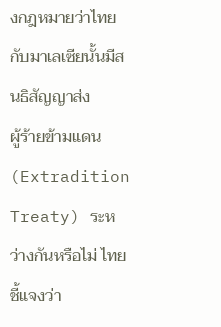งกฎหมายว่าไทยกับมาเลเซียนั้นมีสนธิสัญญาส่ง
ผู้ร้ายข้ามแดน (Extradition Treaty) ระหว่างกันหรือไม่ ไทยชี้แจงว่า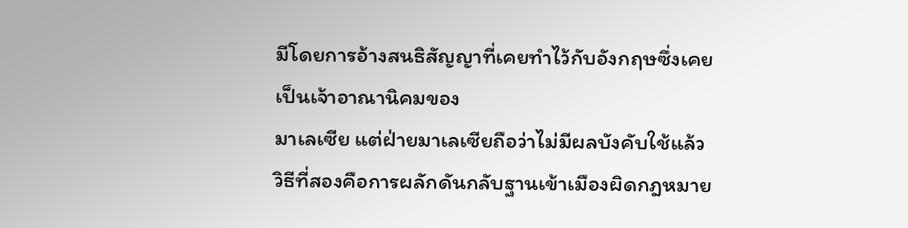มีโดยการอ้างสนธิสัญญาที่เคยทำไว้กับอังกฤษซึ่งเคยเป็นเจ้าอาณานิคมของ
มาเลเซีย แต่ฝ่ายมาเลเซียถือว่าไม่มีผลบังคับใช้แล้ว
วิธีที่สองคือการผลักดันกลับฐานเข้าเมืองผิดกฎหมาย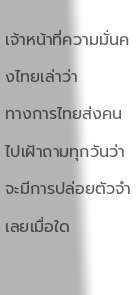เจ้าหน้าที่ความมั่นคงไทยเล่าว่า
ทางการไทยส่งคนไปเฝ้าถามทุกวันว่าจะมีการปล่อยตัวจำเลยเมื่อใด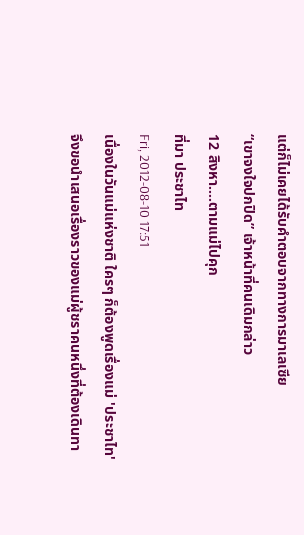แต่ก็ไม่เคยได้รับคำตอบจากทางการมาเลเซีย
“เขาจงใจปกปิด” เจ้าหน้าที่คนเดิมกล่าว
12 สิงหา....ตามแม่ไปคุก
ที่มา ประชาไท
Fri, 2012-08-10 17:51
เนื่องในวันแม่แห่งชาติ ใครๆ ก็ต้องพูดเรื่องแม่ 'ประชาไท'
จึงขอนำเสนอเรื่องราวของแม่ผู้ชราคนหนึ่งที่ต้องเดินทา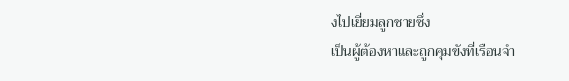งไปเยี่ยมลูกชายซึ่ง
เป็นผู้ต้องหาและถูกคุมขังที่เรือนจำ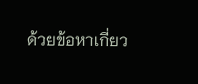ด้วยข้อหาเกี่ยว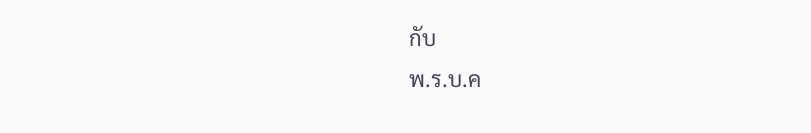กับ
พ.ร.บ.ค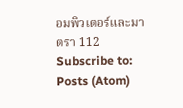อมพิวเตอร์และมาตรา 112
Subscribe to:
Posts (Atom)